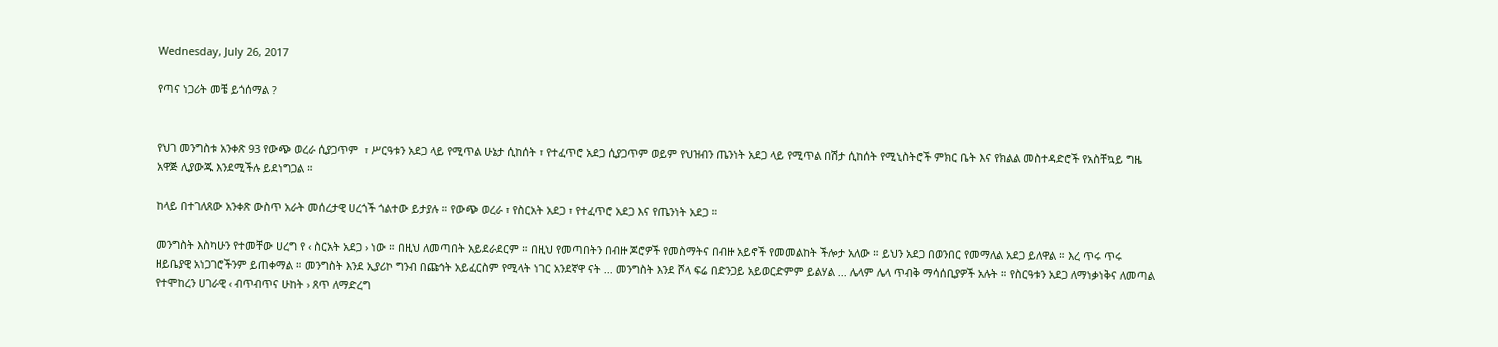Wednesday, July 26, 2017

የጣና ነጋሪት መቼ ይጎሰማል ?


የህገ መንግስቱ አንቀጽ 93 የውጭ ወረራ ሲያጋጥም  ፣ ሥርዓቱን አደጋ ላይ የሚጥል ሁኔታ ሲከሰት ፣ የተፈጥሮ አደጋ ሲያጋጥም ወይም የህዝብን ጤንነት አደጋ ላይ የሚጥል በሽታ ሲከሰት የሚኒስትሮች ምክር ቤት እና የክልል መስተዳድሮች የአስቸኳይ ግዜ አዋጅ ሊያውጁ እንደሚችሉ ይደነግጋል ።

ከላይ በተገለጸው አንቀጽ ውስጥ አራት መሰረታዊ ሀረጎች ጎልተው ይታያሉ ። የውጭ ወረራ ፣ የስርአት አደጋ ፣ የተፈጥሮ አደጋ እና የጤንነት አደጋ ።

መንግስት እስካሁን የተመቸው ሀረግ የ ‹ ስርአት አደጋ › ነው ። በዚህ ለመጣበት አይደራደርም ። በዚህ የመጣበትን በብዙ ጆሮዎች የመስማትና በብዙ አይኖች የመመልከት ችሎታ አለው ። ይህን አደጋ በወንበር የመማለል አደጋ ይለዋል ። እረ ጥሩ ጥሩ ዘይቤያዊ አነጋገሮችንም ይጠቀማል ። መንግስት እንደ ኢያሪኮ ግንብ በጩኅት አይፈርስም የሚላት ነገር አንደኛዋ ናት ... መንግስት እንደ ሾላ ፍሬ በድንጋይ አይወርድምም ይልሃል ... ሌላም ሌላ ጥብቅ ማሳሰቢያዎች አሉት ። የስርዓቱን አደጋ ለማነቃነቅና ለመጣል የተሞከረን ሀገራዊ ‹ ብጥብጥና ሁከት › ጸጥ ለማድረግ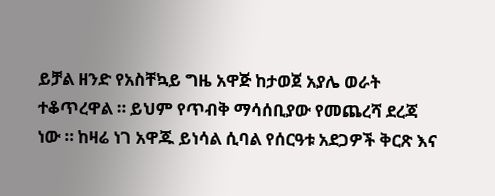ይቻል ዘንድ የአስቸኳይ ግዜ አዋጅ ከታወጀ አያሌ ወራት ተቆጥረዋል ። ይህም የጥብቅ ማሳሰቢያው የመጨረሻ ደረጃ ነው ። ከዛሬ ነገ አዋጁ ይነሳል ሲባል የሰርዓቱ አደጋዎች ቅርጽ እና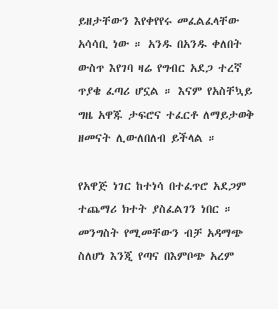ይዘታቸውን እየቀየየሩ መፈልፈላቸው አሳሳቢ ነው ። አንዱ በአንዱ ቀለበት ውስጥ እየገባ ዛሬ የግብር አደጋ ተረኛ ጥያቄ ፈጣሪ ሆኗል ። እናም የአስቸኳይ ግዜ አዋጁ ታፍሮና ተፈርቶ ለማይታወቅ ዘመናት ሊውለበለብ ይችላል ።

የአዋጅ ነገር ከተነሳ በተፈጥሮ አደጋም ተጨማሪ ክተት ያስፈልገን ነበር ። መንግስት የሚመቸውን ብቻ አዳማጭ ስለሆነ እንጂ የጣና በእምቦጭ አረም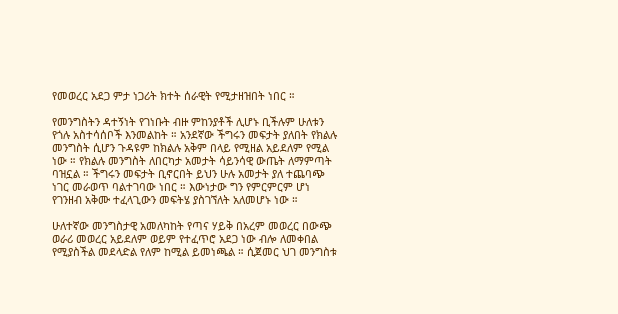የመወረር አደጋ ምታ ነጋሪት ክተት ሰራዊት የሚታዘዝበት ነበር ።

የመንግስትን ዳተኝነት የገነቡት ብዙ ምከንያቶች ሊሆኑ ቢችሉም ሁለቱን የጎሉ አስተሳሰቦች እንመልከት ። አንደኛው ችግሩን መፍታት ያለበት የክልሉ መንግስት ሲሆን ጉዳዩም ከክልሉ አቅም በላይ የሚዘል አይደለም የሚል ነው ። የክልሉ መንግስት ለበርካታ አመታት ሳይንሳዊ ውጤት ለማምጣት ባዝኗል ። ችግሩን መፍታት ቢኖርበት ይህን ሁሉ አመታት ያለ ተጨባጭ ነገር መራወጥ ባልተገባው ነበር ። እውነታው ግን የምርምርም ሆነ የገንዘብ አቅሙ ተፈላጊውን መፍትሄ ያስገኘለት አለመሆኑ ነው ።

ሁለተኛው መንግስታዊ አመለካከት የጣና ሃይቅ በአረም መወረር በውጭ ወራሪ መወረር አይደለም ወይም የተፈጥሮ አደጋ ነው ብሎ ለመቀበል የሚያስችል መደላድል የለም ከሚል ይመነጫል ። ሲጀመር ህገ መንግስቱ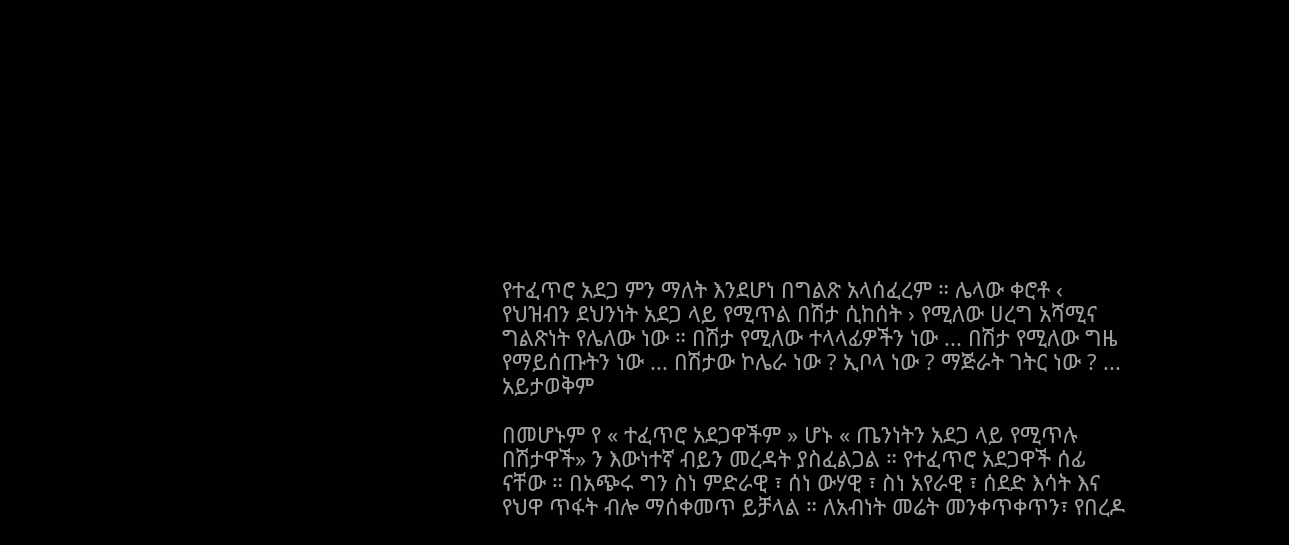የተፈጥሮ አደጋ ምን ማለት እንደሆነ በግልጽ አላሰፈረም ። ሌላው ቀሮቶ ‹ የህዝብን ደህንነት አደጋ ላይ የሚጥል በሽታ ሲከሰት › የሚለው ሀረግ አሻሚና ግልጽነት የሌለው ነው ። በሽታ የሚለው ተላላፊዎችን ነው ... በሽታ የሚለው ግዜ የማይሰጡትን ነው ... በሽታው ኮሌራ ነው ? ኢቦላ ነው ? ማጅራት ገትር ነው ? ... አይታወቅም

በመሆኑም የ « ተፈጥሮ አደጋዋችም » ሆኑ « ጤንነትን አደጋ ላይ የሚጥሉ በሽታዋች» ን እውነተኛ ብይን መረዳት ያስፈልጋል ። የተፈጥሮ አደጋዋች ሰፊ ናቸው ። በአጭሩ ግን ስነ ምድራዊ ፣ ሰነ ውሃዊ ፣ ስነ አየራዊ ፣ ሰደድ እሳት እና የህዋ ጥፋት ብሎ ማሰቀመጥ ይቻላል ። ለአብነት መሬት መንቀጥቀጥን፣ የበረዶ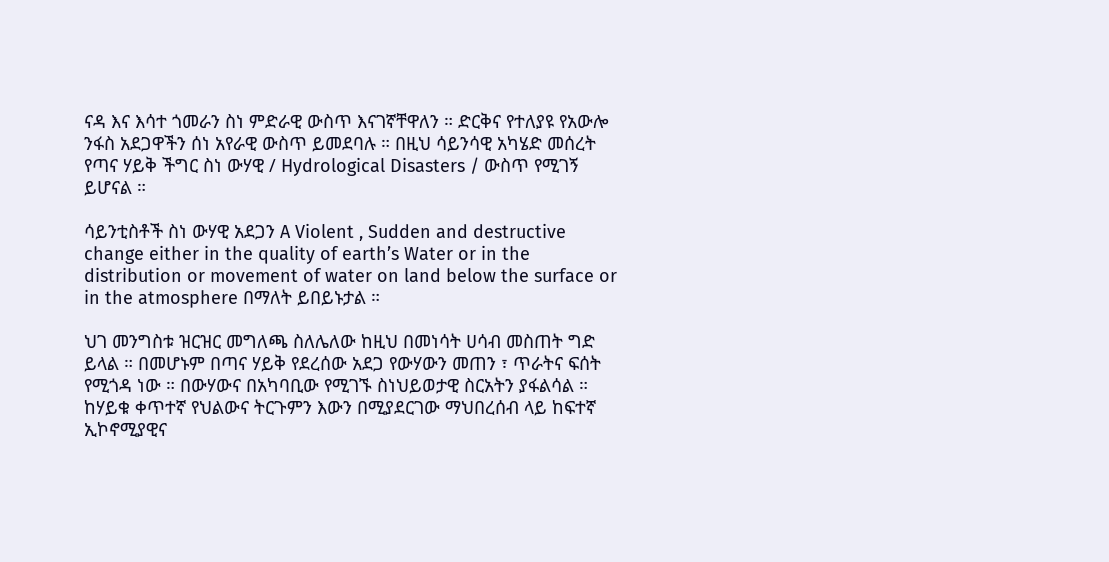ናዳ እና እሳተ ጎመራን ስነ ምድራዊ ውስጥ እናገኛቸዋለን ። ድርቅና የተለያዩ የአውሎ ንፋስ አደጋዋችን ሰነ አየራዊ ውስጥ ይመደባሉ ። በዚህ ሳይንሳዊ አካሄድ መሰረት የጣና ሃይቅ ችግር ስነ ውሃዊ / Hydrological Disasters / ውስጥ የሚገኝ ይሆናል ።

ሳይንቲስቶች ስነ ውሃዊ አደጋን A Violent , Sudden and destructive change either in the quality of earth’s Water or in the distribution or movement of water on land below the surface or in the atmosphere በማለት ይበይኑታል ።

ህገ መንግስቱ ዝርዝር መግለጫ ስለሌለው ከዚህ በመነሳት ሀሳብ መስጠት ግድ ይላል ። በመሆኑም በጣና ሃይቅ የደረሰው አደጋ የውሃውን መጠን ፣ ጥራትና ፍሰት የሚጎዳ ነው ። በውሃውና በአካባቢው የሚገኙ ስነህይወታዊ ስርአትን ያፋልሳል ። ከሃይቁ ቀጥተኛ የህልውና ትርጉምን እውን በሚያደርገው ማህበረሰብ ላይ ከፍተኛ ኢኮኖሚያዊና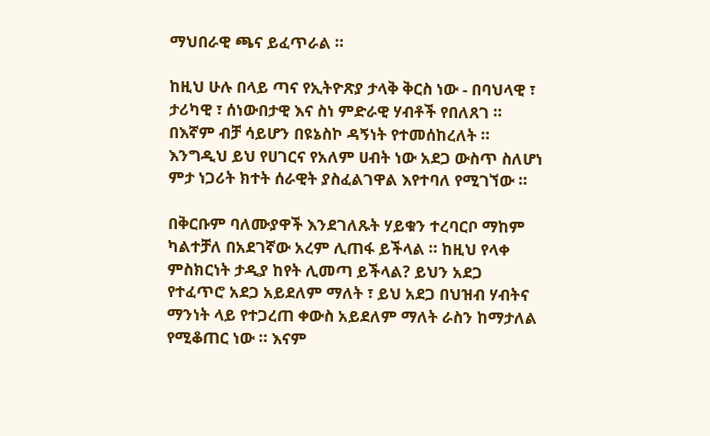ማህበራዊ ጫና ይፈጥራል ።

ከዚህ ሁሉ በላይ ጣና የኢትዮጽያ ታላቅ ቅርስ ነው - በባህላዊ ፣ ታሪካዊ ፣ ሰነውበታዊ እና ስነ ምድራዊ ሃብቶች የበለጸገ ። በእኛም ብቻ ሳይሆን በዩኔስኮ ዳኝነት የተመሰከረለት ። እንግዲህ ይህ የሀገርና የአለም ሀብት ነው አደጋ ውስጥ ስለሆነ ምታ ነጋሪት ክተት ሰራዊት ያስፈልገዋል እየተባለ የሚገኘው ።

በቅርቡም ባለሙያዋች እንደገለጹት ሃይቁን ተረባርቦ ማከም ካልተቻለ በአደገኛው አረም ሊጠፋ ይችላል ። ከዚህ የላቀ ምስክርነት ታዲያ ከየት ሊመጣ ይችላል? ይህን አደጋ የተፈጥሮ አደጋ አይደለም ማለት ፣ ይህ አደጋ በህዝብ ሃብትና ማንነት ላይ የተጋረጠ ቀውስ አይደለም ማለት ራስን ከማታለል የሚቆጠር ነው ። እናም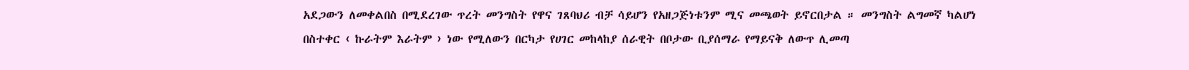አደጋውን ለመቀልበስ በሚደረገው ጥረት መንግስት የዋና ገጸባህሪ ብቻ ሳይሆን የአዘጋጅነቱንም ሚና መጫወት ይኖርበታል ። መንግስት ልግመኛ ካልሆነ በስተቀር ‹ ኩራትም እራትም › ነው የሚለውን በርካታ የሀገር መከላከያ ሰራዊት በቦታው ቢያሰማራ የማይናቅ ለውጥ ሊመጣ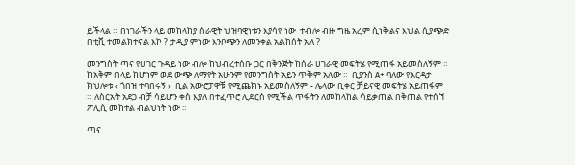ይችላል ። በነገራችን ላይ መከላከያ ሰራዊት ህዝባዊነቱን እያሳየ ነው  ተብሎ ብዙ ግዜ አረም ሲነቅልና እህል ሲያጭድ በቲቪ ተመልክተናል እኮ ? ታዲያ ምነው እንቦጭን ለመንቀል አልከሰት አለ ?

መንግስት ጣና የሀገር ጉዳይ ነው ብሎ ከህብረተሰቡ ጋር በቅንጅት ከሰራ ሀገራዊ መፍትሄ የሚጠፋ አይመስለኝም ። ከአቅም በላይ ከሆነም ወደ ውጭ ለማየት አሁንም የመንግስት አይን ጥቅም አለው ።  ቢያንስ A+ ባለው የእርዳታ ክህሎቱ ‹ ጎበዝ ተባበሩኝ ›  ቢል አውሮፓዋቹ የሚጨክኑ አይመስለኝም - ሌላው ቢቀር ቻይናዊ መፍትሄ አይጠፋም ። ለስርአት አደጋ ብቻ ሳይሆን ቀስ እያለ በተፈጥሮ ሊደርስ የሚችል ጥፋትን ለመከላከል ሳይቃጠል በቅጠል የተሰኘ ፖሊሲ መከተል ብልህነት ነው ።

ጣና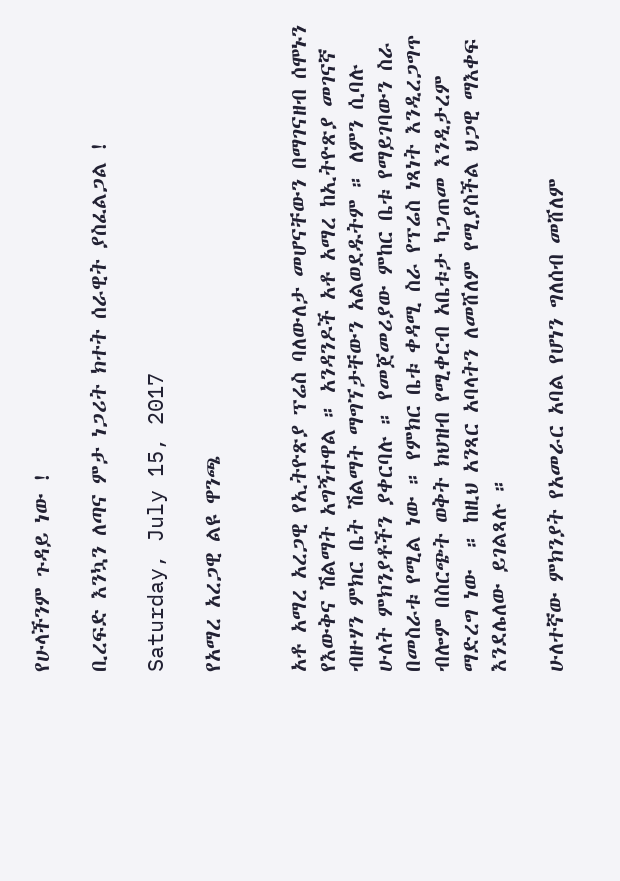የሁላችንም ጉዳይ ነው !

ቢረፍድ እንኳን ለጣና ምታ ነጋሪት ክተት ሰራዊት ያስፈልጋል !

Saturday, July 15, 2017

የአማረ አረጋዊ ልዩ ዋንጫ


አቶ አማረ አረጋዊ የኢትዮጽያ ፕሬስ ባለውለታ መሆናቸውን በማገናዘብ ሰሞኑን የእውቅና ሽልማት አግኝተዋል ። አንዳንዶች አቶ አማረ ከኢትዮጽያ መገናኛ ብዙሃን ምክር ቤት ሽልማት ማግኘታቸውን አልወደዱትም ። ለምን ሲባሉ ሁለት ምክንያቶችን ያቀርባሉ ። የመጀመሪያው ምከር ቤቱ የማይገባውን ስራ በመስራቱ የሚል ነው ። የምክር ቤቱ ቀዳሚ ስራ የፕሬስ ነጻነት እንዲረጋግጥ ብሎም በስርጭት ወቅት ክህዝብ የሚቀርብ አቤቱታ ካጋጠመ እንዲታረም ማድረግ ነው  ። ከዚህ አንጻር አባላትን ለመሸለም የሚያስችል ህጋዊ ማእቀፍ እንደሌለው ይገልጻሉ ።

ሁለተኛው ምክንያት የአመራር አባል የሆነን ግለሰብ መሸለም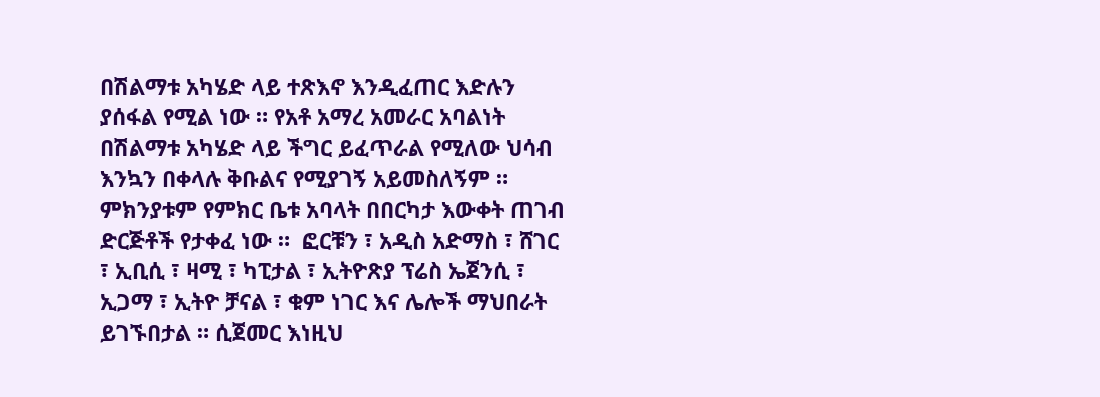በሽልማቱ አካሄድ ላይ ተጽእኖ እንዲፈጠር እድሉን ያሰፋል የሚል ነው ። የአቶ አማረ አመራር አባልነት በሽልማቱ አካሄድ ላይ ችግር ይፈጥራል የሚለው ህሳብ እንኳን በቀላሉ ቅቡልና የሚያገኝ አይመስለኝም ። ምክንያቱም የምክር ቤቱ አባላት በበርካታ እውቀት ጠገብ ድርጅቶች የታቀፈ ነው ።  ፎርቹን ፣ አዲስ አድማስ ፣ ሸገር ፣ ኢቢሲ ፣ ዛሚ ፣ ካፒታል ፣ ኢትዮጽያ ፕሬስ ኤጀንሲ ፣ ኢጋማ ፣ ኢትዮ ቻናል ፣ ቁም ነገር እና ሌሎች ማህበራት ይገኙበታል ። ሲጀመር እነዚህ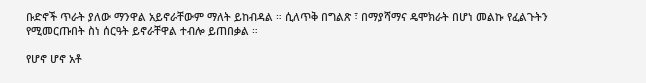ቡድኖች ጥራት ያለው ማንዋል አይኖራቸውም ማለት ይከብዳል ። ሲለጥቅ በግልጽ ፣ በማያሻማና ዴሞክራት በሆነ መልኩ የፈልጉትን የሚመርጡበት ስነ ሰርዓት ይኖራቸዋል ተብሎ ይጠበቃል ።

የሆኖ ሆኖ አቶ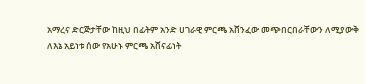አማረና ድርጅታቸው ከዚህ በፊትም አንድ ሀገራዊ ምርጫ አሸንፈው መጭበርበራቸውን ለሚያውቅ ለእኔ አይነቱ ሰው የአሁኑ ምርጫ አሸናፊነት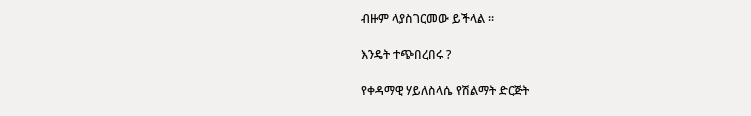ብዙም ላያስገርመው ይችላል ።

እንዴት ተጭበረበሩ ?

የቀዳማዊ ሃይለስላሴ የሽልማት ድርጅት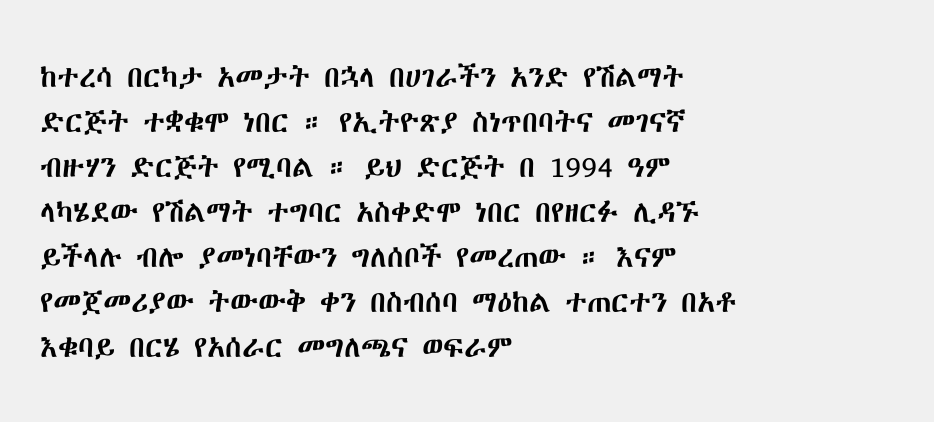ከተረሳ በርካታ አመታት በኋላ በሀገራችን አንድ የሽልማት ድርጅት ተቋቁሞ ነበር ። የኢትዮጽያ ስነጥበባትና መገናኛ ብዙሃን ድርጅት የሚባል ። ይህ ድርጅት በ 1994 ዓም ላካሄደው የሽልማት ተግባር አስቀድሞ ነበር በየዘርፉ ሊዳኙ ይችላሉ ብሎ ያመነባቸውን ግለሰቦች የመረጠው ። እናም የመጀመሪያው ትውውቅ ቀን በስብሰባ ማዕከል ተጠርተን በአቶ እቁባይ በርሄ የአሰራር መግለጫና ወፍራም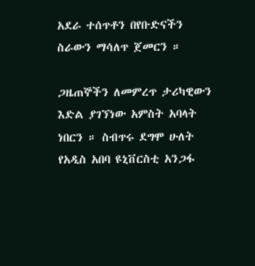አደራ ተሰጥቶን በየቡድናችን ስራውን ማሳለጥ ጀመርን ።

ጋዜጠኞችን ለመምረጥ ታሪካዊውን እድል ያገኘነው አምስት አባላት ነበርን ። ስብጥሩ ደግሞ ሁለት የአዲስ አበባ ዩኒቨርስቲ አንጋፋ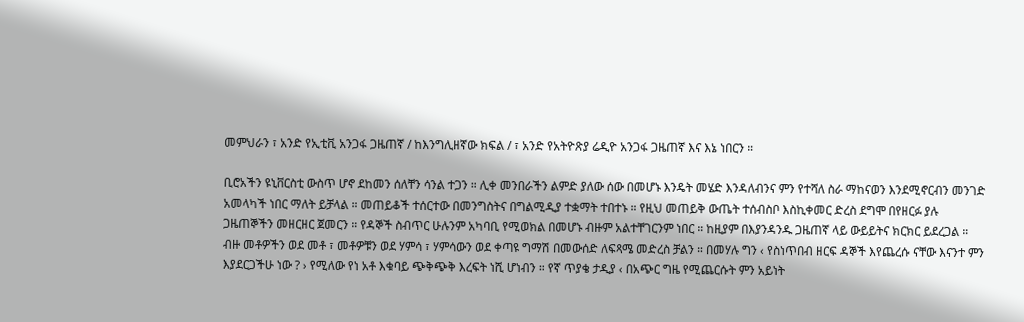መምህራን ፣ አንድ የኢቲቪ አንጋፋ ጋዜጠኛ / ከእንግሊዘኛው ክፍል / ፣ አንድ የአትዮጽያ ሬዲዮ አንጋፋ ጋዜጠኛ እና እኔ ነበርን ።

ቢሮአችን ዩኒቨርስቲ ውስጥ ሆኖ ደከመን ሰለቸን ሳንል ተጋን ። ሊቀ መንበራችን ልምድ ያለው ሰው በመሆኑ እንዴት መሄድ እንዳለብንና ምን የተሻለ ስራ ማከናወን እንደሚኖርብን መንገድ አመላካች ነበር ማለት ይቻላል ። መጠይቆች ተሰርተው በመንግስትና በግልሚዲያ ተቋማት ተበተኑ ። የዚህ መጠይቅ ውጤት ተሰብስቦ እስኪቀመር ድረስ ደግሞ በየዘርፉ ያሉ ጋዜጠኞችን መዘርዘር ጀመርን ። የዳኞች ስብጥር ሁሉንም አካባቢ የሚወክል በመሆኑ ብዙም አልተቸገርንም ነበር ። ከዚያም በእያንዳንዱ ጋዜጠኛ ላይ ውይይትና ክርክር ይደረጋል ። ብዙ መቶዎችን ወደ መቶ ፣ መቶዎቹን ወደ ሃምሳ ፣ ሃምሳውን ወደ ቀጣዩ ግማሽ በመውሰድ ለፍጻሜ መድረስ ቻልን ። በመሃሉ ግን ‹ የስነጥበብ ዘርፍ ዳኞች እየጨረሱ ናቸው እናንተ ምን እያደርጋችሁ ነው ? › የሚለው የነ አቶ እቁባይ ጭቅጭቅ እረፍት ነሺ ሆነብን ። የኛ ጥያቄ ታዲያ ‹ በአጭር ግዜ የሚጨርሱት ምን አይነት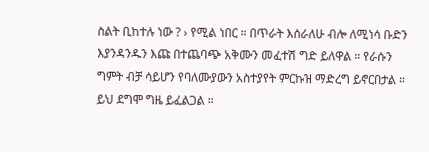ስልት ቢከተሉ ነው ? › የሚል ነበር ። በጥራት እሰራለሁ ብሎ ለሚነሳ ቡድን እያንዳንዱን እጩ በተጨባጭ አቅሙን መፈተሽ ግድ ይለዋል ። የራሱን ግምት ብቻ ሳይሆን የባለሙያውን አስተያየት ምርኩዝ ማድረግ ይኖርበታል ። ይህ ደግሞ ግዜ ይፈልጋል ።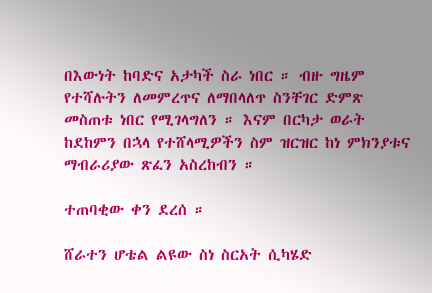በእውነት ከባድና አታካች ስራ ነበር ። ብዙ ግዜም የተሻሉትን ለመምረጥና ለማበላለጥ ስንቸገር ድምጽ መስጠቱ ነበር የሚገላግለን ። እናም በርካታ ወራት ከደከምን በኋላ የተሸላሚዎችን ስም ዝርዝር ከነ ምክንያቱና ማብራሪያው ጽፈን አስረከብን ።

ተጠባቂው ቀን ደረሰ ።

ሸራተን ሆቴል ልዩው ስነ ስርአት ሲካሄድ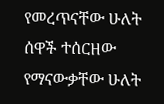የመረጥናቸው ሁለት ሰዋች ተሰርዘው የማናውቃቸው ሁለት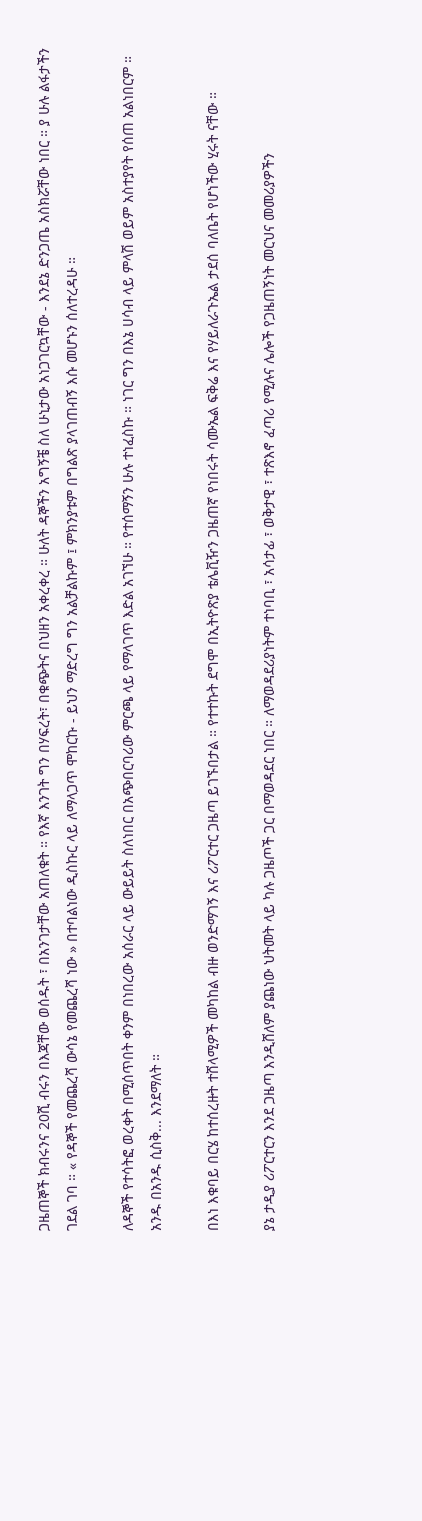ጋዜጠኞች ክብሩንና 20ሺ ብሩን በእጃቸው ወሰዱት ፣ በአንገታቸው አጠለቁት ። የእኛ እንገት ግን በሃፍረት፣ በቁጭትና በህዘን አቀረቀረ ። ሁለት ዳኞችን አግኝቼ ስለ ሁኒታው አነጋገርኳቸው - እንደኔ ድንጋጤ አስክሯቸው ነበር ። ያ ሁሉ ልፋታችን ገደል ገባ ። « የዳኞች የመጨረሻ ውሳኔ የመጨረሻ ነው » በተባልነው ዲስኩር ላይ ለማላጋጥ ሞከርኩ - ይህን ማድረግ ግን አልቻልኩም ፤ ምክንያቱም በግልጽ ያላገጠብኝ እሱ መሆኑን ሰለተረዳሁ ።

ለዳኞች የተሳትፎ ወረቀት በሚሰጥበት ቀንም በነበረው አሰራር ላይ ውይይት ስለነበር በአጭበርባሪው ምርጫ ላይ የማላገጥ እድል አገኘሁ ። የተሰማኝን ሁሉ ተነፈስኩ ። ነገር ግን በእኔ ሀሳብ ላይ ምላሽ ወይም አስተያየት የሰጠ አልነበርም ። አንዱ በአንዱ ሲስቅ... እንደማለት ።

በእነ እቁባይ በርሄ ከተሰረዙት ተሸላሚዎች መካከል ብዙ ወንድማገኝ እና ሪፖርተር ጋዜጣ ይገኙበታል ። የተተኩት ደግሞ በኢትዮጽያ ቴሌቪዥን ጋዜጠኛ የነበሩት ሳሙኤል ፍቅሬ እና የሃይለራጉኤል ታደሰ ባለቤት የሆነችው ሂሩት ናቸው ።

ያኔ ታዲያ ሪፖርተርን እንደ ጋዜጣ እንዲሸለም ያጨነው ህትመት ላይ ካሉ ጋዜጦች ጋር በማወዳደር ነበር ። ለማወዳደሪያነትም ተነባቢ ፣ አሳታፊ ፣ ወቅታዊ ፣ ተጽእኖ ፈጣሪ የሚሉና ሌሎች የጋዜጠኝነት መርህና መመሪያዎችን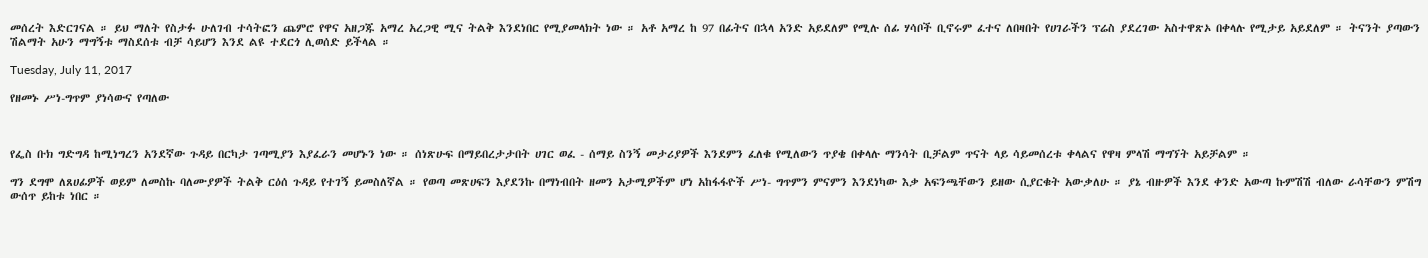መሰረት እድርገናል ። ይህ ማለት የስታፉ ሁለገብ ተሳትፎን ጨምሮ የዋና አዘጋጁ አማረ አረጋዊ ሚና ትልቅ እንደነበር የሚያመላክት ነው ። አቶ አማረ ከ 97 በፊትና በኋላ አንድ አይደለም የሚሉ ሰፊ ሃሳቦች ቢኖሩም ፈተና ለበዛበት የሀገራችን ፕሬስ ያደረገው አስተዋጽኦ በቀላሉ የሚታይ አይደለም ። ትናንት ያጣውን ሽልማት አሁን ማግኝቱ ማስደሰቱ ብቻ ሳይሆን እንደ ልዩ ተደርጎ ሊወሰድ ይችላል ።

Tuesday, July 11, 2017

የዘመኑ ሥነ-ግጥም ያነሳውና የጣለው



የፌስ ቡክ ግድግዳ ከሚነግረን አንደኛው ጉዳይ በርካታ ገጣሚያን እያፈራን መሆኑን ነው ። ሰነጽሁፍ በማይበረታታበት ሀገር ወፈ - ሰማይ ስንኝ መታሪያዎች እንደምን ፈለቁ የሚለውን ጥያቄ በቀላሉ ማንሳት ቢቻልም ጥናት ላይ ሳይመሰረቱ ቀላልና የዋዛ ምላሽ ማግኘት አይቻልም ።

ግን ደግሞ ለጸሀፊዎች ወይም ለመስኩ ባለሙያዎች ትልቅ ርዕሰ ጉዳይ የተገኝ ይመስለኛል ። የወጣ መጽሀፍን እያደንኩ በማነብበት ዘመን አታሚዎችም ሆነ አከፋፋዮች ሥነ- ግጥምን ምናምን እንደነካው እቃ አፍንጫቸውን ይዘው ሲያርቁት አውቃለሁ ። ያኔ ብዙዎች እንደ ቀንድ አውጣ ኩምሽሽ ብለው ራሳቸውን ምሽግ ውሰጥ ይከቱ ነበር ።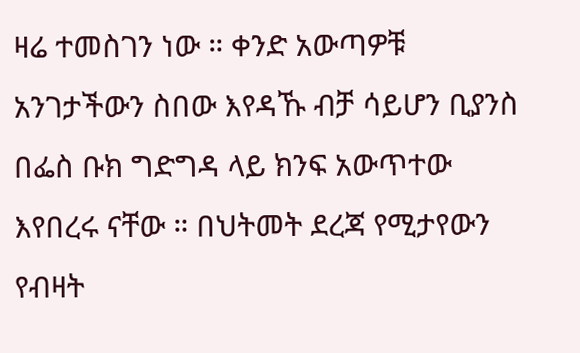ዛሬ ተመስገን ነው ። ቀንድ አውጣዎቹ አንገታችውን ስበው እየዳኹ ብቻ ሳይሆን ቢያንስ በፌስ ቡክ ግድግዳ ላይ ክንፍ አውጥተው እየበረሩ ናቸው ። በህትመት ደረጃ የሚታየውን የብዛት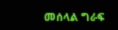መሰላል ግራፍ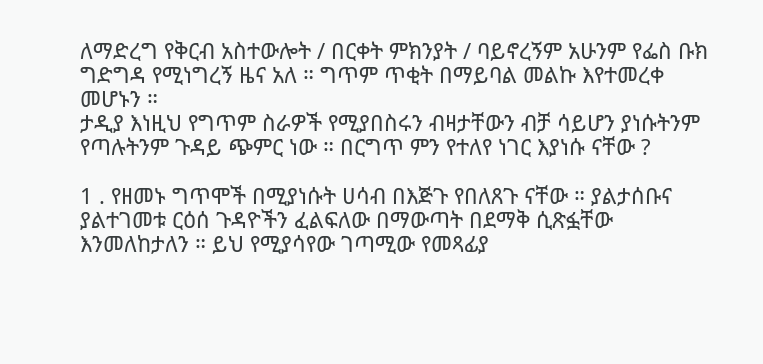ለማድረግ የቅርብ አስተውሎት / በርቀት ምክንያት / ባይኖረኝም አሁንም የፌስ ቡክ ግድግዳ የሚነግረኝ ዜና አለ ። ግጥም ጥቂት በማይባል መልኩ እየተመረቀ መሆኑን ።
ታዲያ እነዚህ የግጥም ስራዎች የሚያበስሩን ብዛታቸውን ብቻ ሳይሆን ያነሱትንም የጣሉትንም ጉዳይ ጭምር ነው ። በርግጥ ምን የተለየ ነገር እያነሱ ናቸው ?

1 . የዘመኑ ግጥሞች በሚያነሱት ሀሳብ በእጅጉ የበለጸጉ ናቸው ። ያልታሰቡና ያልተገመቱ ርዕሰ ጉዳዮችን ፈልፍለው በማውጣት በደማቅ ሲጽፏቸው እንመለከታለን ። ይህ የሚያሳየው ገጣሚው የመጻፊያ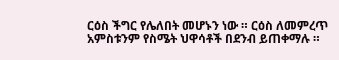ርዕስ ችግር የሌለበት መሆኑን ነው ። ርዕስ ለመምረጥ አምስቱንም የስሜት ህዋሳቶች በደንብ ይጠቀማሉ ።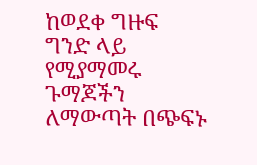ከወደቀ ግዙፍ ግንድ ላይ የሚያማመሩ ጉማጆችን ለማውጣት በጭፍኑ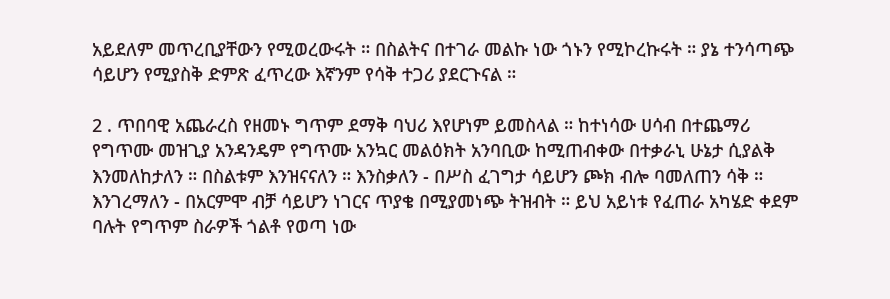አይደለም መጥረቢያቸውን የሚወረውሩት ። በስልትና በተገራ መልኩ ነው ጎኑን የሚኮረኩሩት ። ያኔ ተንሳጣጭ ሳይሆን የሚያስቅ ድምጽ ፈጥረው እኛንም የሳቅ ተጋሪ ያደርጉናል ።

2 . ጥበባዊ አጨራረስ የዘመኑ ግጥም ደማቅ ባህሪ እየሆነም ይመስላል ። ከተነሳው ሀሳብ በተጨማሪ የግጥሙ መዝጊያ አንዳንዴም የግጥሙ አንኳር መልዕክት አንባቢው ከሚጠብቀው በተቃራኒ ሁኔታ ሲያልቅ እንመለከታለን ። በስልቱም እንዝናናለን ። እንስቃለን - በሥስ ፈገግታ ሳይሆን ጮክ ብሎ ባመለጠን ሳቅ ። እንገረማለን - በአርምሞ ብቻ ሳይሆን ነገርና ጥያቄ በሚያመነጭ ትዝብት ። ይህ አይነቱ የፈጠራ አካሄድ ቀደም ባሉት የግጥም ስራዎች ጎልቶ የወጣ ነው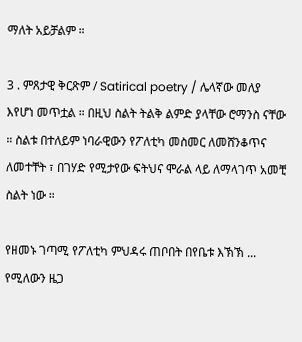ማለት አይቻልም ።

3 . ምጸታዊ ቅርጽም / Satirical poetry / ሌላኛው መለያ እየሆነ መጥቷል ። በዚህ ስልት ትልቅ ልምድ ያላቸው ሮማንስ ናቸው ። ስልቱ በተለይም ነባራዊውን የፖለቲካ መስመር ለመሸንቆጥና ለመተቸት ፣ በገሃድ የሚታየው ፍትህና ሞራል ላይ ለማላገጥ አመቺ  ስልት ነው ።

የዘመኑ ገጣሚ የፖለቲካ ምህዳሩ ጠቦበት በየቤቱ እኽኽ ... የሚለውን ዜጋ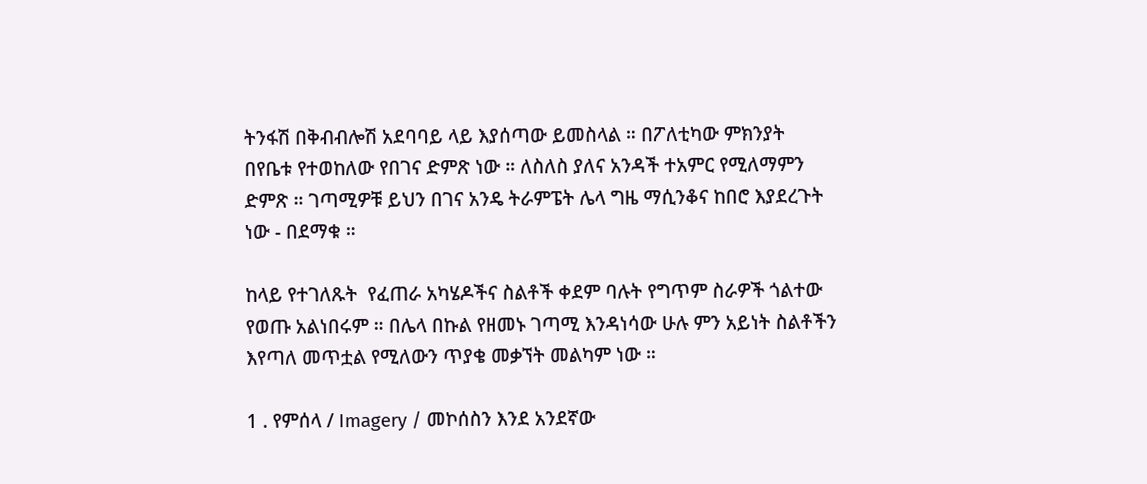ትንፋሽ በቅብብሎሽ አደባባይ ላይ እያሰጣው ይመስላል ። በፖለቲካው ምክንያት በየቤቱ የተወከለው የበገና ድምጽ ነው ። ለስለስ ያለና አንዳች ተአምር የሚለማምን ድምጽ ። ገጣሚዎቹ ይህን በገና አንዴ ትራምፔት ሌላ ግዜ ማሲንቆና ከበሮ እያደረጉት ነው - በደማቁ ።

ከላይ የተገለጹት  የፈጠራ አካሄዶችና ስልቶች ቀደም ባሉት የግጥም ስራዎች ጎልተው የወጡ አልነበሩም ። በሌላ በኩል የዘመኑ ገጣሚ እንዳነሳው ሁሉ ምን አይነት ስልቶችን እየጣለ መጥቷል የሚለውን ጥያቄ መቃኘት መልካም ነው ።

1 . የምሰላ / Imagery / መኮሰስን እንደ አንደኛው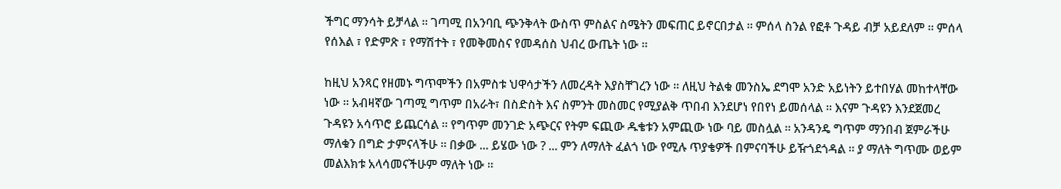ችግር ማንሳት ይቻላል ። ገጣሚ በአንባቢ ጭንቅላት ውስጥ ምስልና ስሜትን መፍጠር ይኖርበታል ። ምሰላ ስንል የፎቶ ጉዳይ ብቻ አይደለም ። ምሰላ የሰእል ፣ የድምጽ ፣ የማሽተት ፣ የመቅመስና የመዳሰስ ህብረ ውጤት ነው ።

ከዚህ አንጻር የዘመኑ ግጥሞችን በአምስቱ ህዋሳታችን ለመረዳት እያስቸገረን ነው ። ለዚህ ትልቁ መንስኤ ደግሞ አንድ አይነትን ይተበሃል መከተላቸው ነው ። አብዛኛው ገጣሚ ግጥም በአራት፣ በስድስት እና ስምንት መስመር የሚያልቅ ጥበብ እንደሆነ የበየነ ይመሰላል ። እናም ጉዳዩን እንደጀመረ ጉዳዩን አሳጥሮ ይጨርሳል ። የግጥም መንገድ አጭርና የትም ፍጪው ዱቄቱን አምጪው ነው ባይ መስሏል ። አንዳንዴ ግጥም ማንበብ ጀምራችሁ ማለቁን በግድ ታምናላችሁ ። በቃው ... ይሄው ነው ? ... ምን ለማለት ፈልጎ ነው የሚሉ ጥያቄዎች በምናባችሁ ይዥጎደጎዳል ። ያ ማለት ግጥሙ ወይም መልእክቱ አላሳመናችሁም ማለት ነው ።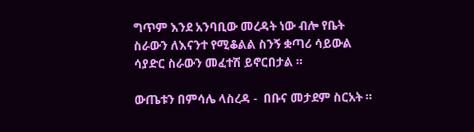ግጥም እንደ አንባቢው መረዳት ነው ብሎ የቤት ስራውን ለእናንተ የሚቆልል ስንኝ ቋጣሪ ሳይውል ሳያድር ስራውን መፈተሽ ይኖርበታል ።

ውጤቱን በምሳሌ ላስረዳ -  በቡና መታደም ስርአት ።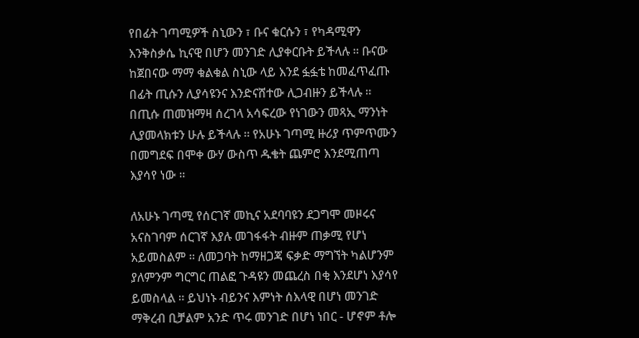የበፊት ገጣሚዎች ስኒውን ፣ ቡና ቁርሱን ፣ የካዳሚዋን እንቅስቃሴ ኪናዊ በሆን መንገድ ሊያቀርቡት ይችላሉ ። ቡናው ከጀበናው ማማ ቁልቁል ስኒው ላይ እንደ ፏፏቴ ከመፈጥፈጡ በፊት ጢሱን ሊያሳዩንና እንድናሸተው ሊጋብዙን ይችላሉ ። በጢሱ ጠመዝማዛ ሰረገላ አሳፍረው የነገውን መጻኢ ማንነት ሊያመላክቱን ሁሉ ይችላሉ ። የአሁኑ ገጣሚ ዙሪያ ጥምጥሙን በመግደፍ በሞቀ ውሃ ውስጥ ዱቄት ጨምሮ እንደሚጠጣ እያሳየ ነው ።

ለአሁኑ ገጣሚ የሰርገኛ መኪና አደባባዩን ደጋግሞ መዞሩና አናስገባም ሰርገኛ እያሉ መገፋፋት ብዙም ጠቃሚ የሆነ አይመስልም ። ለመጋባት ከማዘጋጃ ፍቃድ ማግኘት ካልሆንም ያለምንም ግርግር ጠልፎ ጉዳዩን መጨረስ በቂ እንደሆነ እያሳየ ይመስላል ። ይህነኑ ብይንና እምነት ሰእላዊ በሆነ መንገድ ማቅረብ ቢቻልም አንድ ጥሩ መንገድ በሆነ ነበር - ሆኖም ቶሎ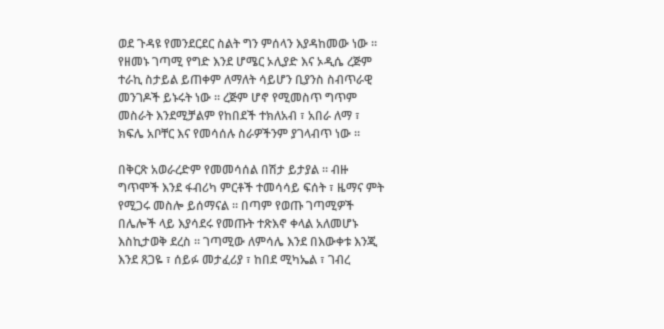ወደ ጉዳዩ የመንደርደር ስልት ግን ምሰላን እያዳከመው ነው ። የዘመኑ ገጣሚ የግድ እንደ ሆሜር ኦሊያድ እና ኦዲሴ ረጅም ተራኪ ስታይል ይጠቀም ለማለት ሳይሆን ቢያንስ ስብጥራዊ መንገዶች ይኑሩት ነው ። ረጅም ሆኖ የሚመስጥ ግጥም መስራት እንደሚቻልም የከበደች ተክለአብ ፣ አበራ ለማ ፣ ክፍሌ አቦቸር እና የመሳሰሉ ስራዎችንም ያገላብጥ ነው ።

በቅርጽ አወራረድም የመመሳሰል በሽታ ይታያል ። ብዙ ግጥሞች እንደ ፋብሪካ ምርቶች ተመሳሳይ ፍሰት ፣ ዜማና ምት የሚጋሩ መስሎ ይሰማናል ። በጣም የወጡ ገጣሚዎች በሌሎች ላይ እያሳደሩ የመጡት ተጽእኖ ቀላል አለመሆኑ እስኪታወቅ ደረስ ። ገጣሚው ለምሳሌ እንደ በእውቀቱ እንጂ እንደ ጸጋዬ ፣ ሰይፉ መታፈሪያ ፣ ከበደ ሚካኤል ፣ ገብረ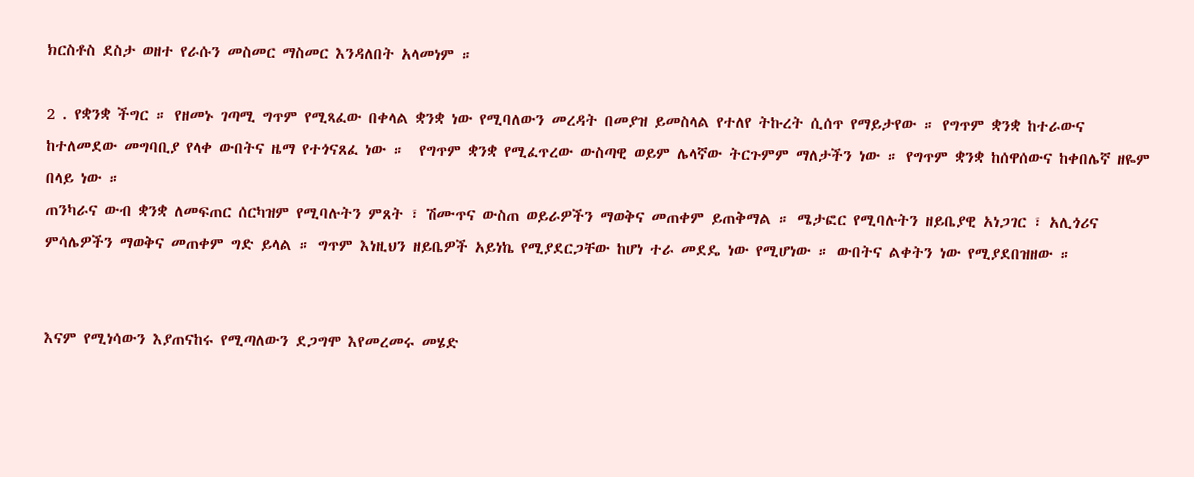ክርስቶስ ደስታ ወዘተ የራሱን መስመር ማስመር እንዳለበት አላመነም ።

2 . የቋንቋ ችግር ። የዘመኑ ገጣሚ ግጥም የሚጻፈው በቀላል ቋንቋ ነው የሚባለውን መረዳት በመያዝ ይመስላል የተለየ ትኩረት ሲሰጥ የማይታየው ። የግጥም ቋንቋ ከተራውና ከተለመደው መግባቢያ የላቀ ውበትና ዜማ የተጎናጸፈ ነው ።  የግጥም ቋንቋ የሚፈጥረው ውስጣዊ ወይም ሌላኛው ትርጉምም ማለታችን ነው ። የግጥም ቋንቋ ከሰዋሰውና ከቀበሌኛ ዘዬም በላይ ነው ።
ጠንካራና ውብ ቋንቋ ለመፍጠር ሰርካዝም የሚባሉትን ምጸት ፣ ሽሙጥና ውስጠ ወይራዎችን ማወቅና መጠቀም ይጠቅማል ። ሜታፎር የሚባሉትን ዘይቤያዊ አነጋገር ፣ አሊጎሪና ምሳሌዎችን ማወቅና መጠቀም ግድ ይላል ። ግጥም እነዚህን ዘይቤዎች አይነኬ የሚያደርጋቸው ከሆነ ተራ መደዴ ነው የሚሆነው ። ውበትና ልቀትን ነው የሚያደበዝዘው ።


እናም የሚነሳውን እያጠናከሩ የሚጣለውን ደጋግሞ እየመረመሩ መሄድ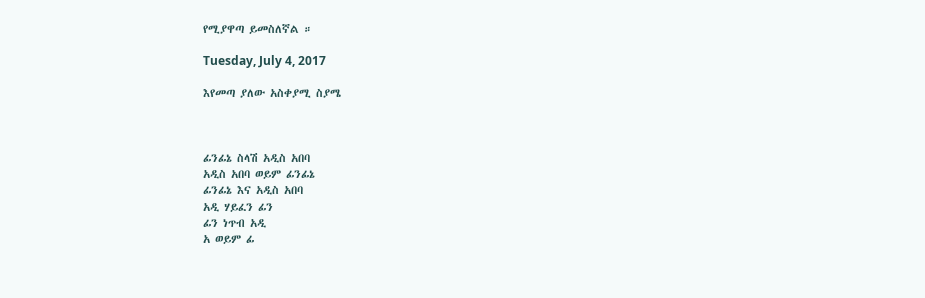የሚያዋጣ ይመስለኛል ።

Tuesday, July 4, 2017

እየመጣ ያለው አስቀያሚ ስያሜ



ፊንፊኔ ስላሽ አዲስ አበባ
አዲስ አበባ ወይም ፊንፊኔ
ፊንፊኔ እና አዲስ አበባ
አዲ ሃይፈን ፊን
ፊን ነጥብ አዲ
አ ወይም ፊ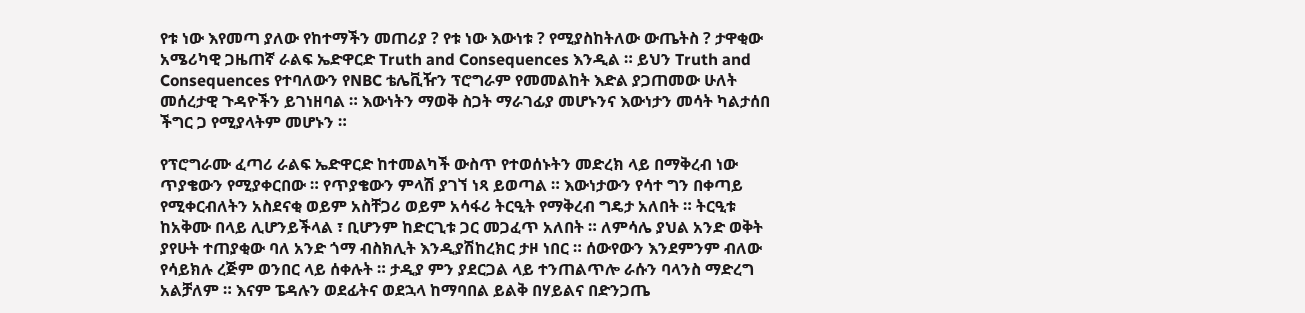የቱ ነው እየመጣ ያለው የከተማችን መጠሪያ ? የቱ ነው እውነቱ ? የሚያስከትለው ውጤትስ ? ታዋቂው አሜሪካዊ ጋዜጠኛ ራልፍ ኤድዋርድ Truth and Consequences እንዲል ። ይህን Truth and Consequences የተባለውን የNBC ቴሌቪዥን ፕሮግራም የመመልከት እድል ያጋጠመው ሁለት መሰረታዊ ጉዳዮችን ይገነዘባል ። እውነትን ማወቅ ስጋት ማራገፊያ መሆኑንና እውነታን መሳት ካልታሰበ ችግር ጋ የሚያላትም መሆኑን ።

የፕሮግራሙ ፈጣሪ ራልፍ ኤድዋርድ ከተመልካች ውስጥ የተወሰኑትን መድረክ ላይ በማቅረብ ነው ጥያቄውን የሚያቀርበው ። የጥያቄውን ምላሽ ያገኘ ነጻ ይወጣል ። እውነታውን የሳተ ግን በቀጣይ የሚቀርብለትን አስደናቂ ወይም አስቸጋሪ ወይም አሳፋሪ ትርዒት የማቅረብ ግዴታ አለበት ። ትርዒቱ ከአቅሙ በላይ ሊሆንይችላል ፣ ቢሆንም ከድርጊቱ ጋር መጋፈጥ አለበት ። ለምሳሌ ያህል አንድ ወቅት ያየሁት ተጠያቂው ባለ አንድ ጎማ ብስክሊት እንዲያሽከረክር ታዞ ነበር ። ሰውየውን እንደምንም ብለው የሳይክሉ ረጅም ወንበር ላይ ሰቀሉት ። ታዲያ ምን ያደርጋል ላይ ተንጠልጥሎ ራሱን ባላንስ ማድረግ አልቻለም ። እናም ፔዳሉን ወደፊትና ወደኋላ ከማባበል ይልቅ በሃይልና በድንጋጤ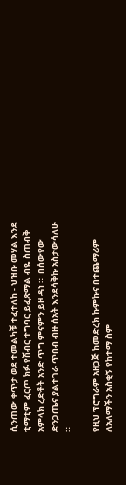ሲንጠው ቀጥታ ወደ ተመልካቹ ተፈተለከ - ህዝቡ መሃል እንደ ቲማቲም ፈርጦ ክፉ የሽብር ተግባር ይፈጽማል ብዬ ስጠብቅ አምላክ ረድቶት አንድ ጥግ ምናምን ይዞ ዳነ ።  በሰውየው ድንጋጤና ያልተገራ ጥበብ ብዙ ሰአት እንደሳቅኩ አስታውሳለሁ ።

የዚህ ፕሮግራም አዘጋጅ ከመድረክ ኩምኩና በተጨማሪም ለአለማችን አስቂኝ የከተማ ስም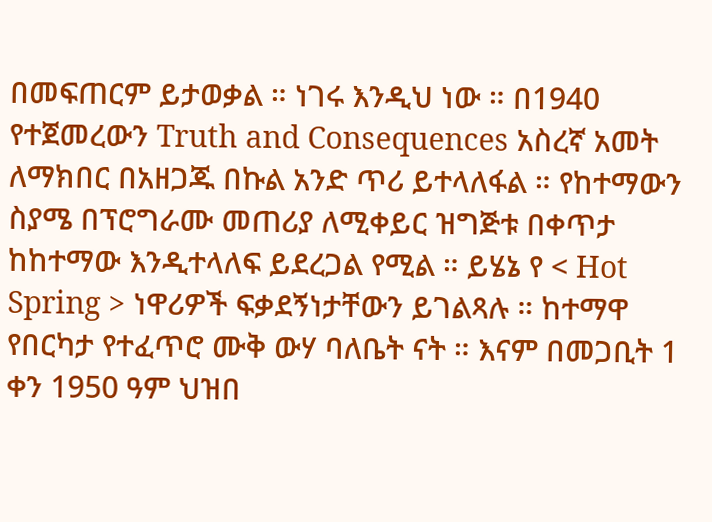በመፍጠርም ይታወቃል ። ነገሩ እንዲህ ነው ። በ1940 የተጀመረውን Truth and Consequences አስረኛ አመት ለማክበር በአዘጋጁ በኩል አንድ ጥሪ ይተላለፋል ። የከተማውን ስያሜ በፕሮግራሙ መጠሪያ ለሚቀይር ዝግጅቱ በቀጥታ ከከተማው እንዲተላለፍ ይደረጋል የሚል ። ይሄኔ የ < Hot Spring > ነዋሪዎች ፍቃደኝነታቸውን ይገልጻሉ ። ከተማዋ የበርካታ የተፈጥሮ ሙቅ ውሃ ባለቤት ናት ። እናም በመጋቢት 1 ቀን 1950 ዓም ህዝበ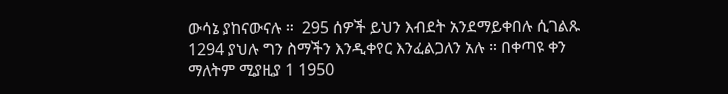ውሳኔ ያከናውናሉ ።  295 ሰዎች ይህን እብደት አንደማይቀበሉ ሲገልጹ  1294 ያህሉ ግን ስማችን እንዲቀየር እንፈልጋለን አሉ ። በቀጣዩ ቀን ማለትም ሚያዚያ 1 1950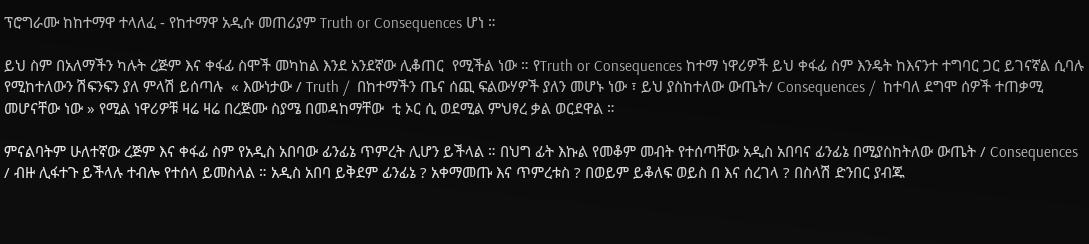ፕሮግራሙ ከከተማዋ ተላለፈ - የከተማዋ አዲሱ መጠሪያም Truth or Consequences ሆነ ።

ይህ ስም በአለማችን ካሉት ረጅም እና ቀፋፊ ስሞች መካከል እንደ አንደኛው ሊቆጠር  የሚችል ነው ። የTruth or Consequences ከተማ ነዋሪዎች ይህ ቀፋፊ ስም እንዴት ከእናንተ ተግባር ጋር ይገናኛል ሲባሉ የሚከተለውን ሽፍንፍን ያለ ምላሽ ይሰጣሉ  « እውነታው / Truth /  በከተማችን ጤና ሰጪ ፍልውሃዎች ያለን መሆኑ ነው ፣ ይህ ያስከተለው ውጤት/ Consequences /  ከተባለ ደግሞ ሰዎች ተጠቃሚ መሆናቸው ነው » የሚል ነዋሪዎቹ ዛሬ ዛሬ በረጅሙ ስያሜ በመዳከማቸው  ቲ ኦር ሲ ወደሚል ምህፃረ ቃል ወርደዋል ።

ምናልባትም ሁለተኛው ረጅም እና ቀፋፊ ስም የአዲስ አበባው ፊንፊኔ ጥምረት ሊሆን ይችላል ። በህግ ፊት እኩል የመቆም መብት የተሰጣቸው አዲስ አበባና ፊንፊኔ በሚያስከትለው ውጤት / Consequences / ብዙ ሊፋተጉ ይችላሉ ተብሎ የተሰላ ይመስላል ። አዲስ አበባ ይቅደም ፊንፊኔ ? አቀማመጡ እና ጥምረቱስ ? በወይም ይቆለፍ ወይስ በ እና ሰረገላ ? በስላሽ ድንበር ያብጁ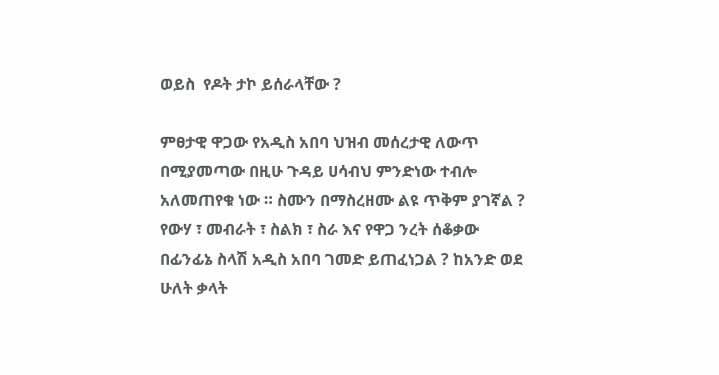ወይስ  የዶት ታኮ ይሰራላቸው ?

ምፀታዊ ዋጋው የአዲስ አበባ ህዝብ መሰረታዊ ለውጥ በሚያመጣው በዚሁ ጉዳይ ሀሳብህ ምንድነው ተብሎ አለመጠየቁ ነው ። ስሙን በማስረዘሙ ልዩ ጥቅም ያገኛል ? የውሃ ፣ መብራት ፣ ስልክ ፣ ስራ እና የዋጋ ንረት ሰቆቃው በፊንፊኔ ስላሽ አዲስ አበባ ገመድ ይጠፈነጋል ? ከአንድ ወደ ሁለት ቃላት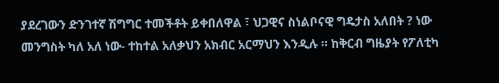ያደረገውን ድንገተኛ ሽግግር ተመችቶት ይቀበለዋል ፣ ህጋዊና ስነልቦናዊ ግዴታስ አለበት ? ነው መንግስት ካለ አለ ነው- ተከተል አለቃህን አክብር አርማህን እንዲሉ ። ከቅርብ ግዜያት የፖለቲካ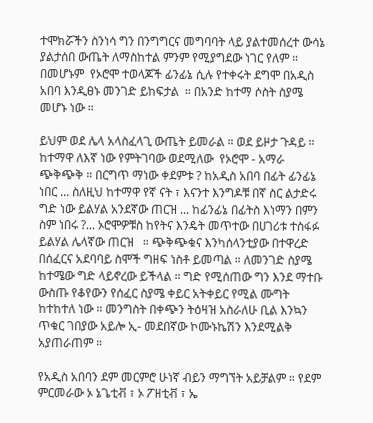ተሞክሯችን ስንነሳ ግን በንግግርና መግባባት ላይ ያልተመሰረተ ውሳኔ ያልታሰበ ውጤት ለማስከተል ምንም የሚያግደው ነገር የለም ። በመሆኑም  የኦሮሞ ተወላጆች ፊንፊኔ ሲሉ የተቀሩት ደግሞ በአዲስ አበባ እንዲፀኑ መንገድ ይከፍታል  ። በአንድ ከተማ ሶስት ስያሜ መሆኑ ነው ።

ይህም ወደ ሌላ አላስፈላጊ ውጤት ይመራል ። ወደ ይዞታ ጉዳይ ። ከተማዋ ለእኛ ነው የምትገባው ወደሚለው  የኦሮሞ - አማራ ጭቅጭቅ ። በርግጥ ማነው ቀደምቱ ? ከአዲስ አበባ በፊት ፊንፊኔ ነበር ... ስለዚህ ከተማዋ የኛ ናት ፣ እናንተ እንግዶቹ በኛ ስር ልታድሩ ግድ ነው ይልሃል አንደኛው ጠርዝ ... ከፊንፊኔ በፊትስ እነማን በምን ስም ነበሩ ?... ኦሮሞዎቹስ ከየትና እንዴት መጥተው በሀገሪቱ ተስፋፉ ይልሃል ሌላኛው ጠርዝ   ። ጭቅጭቁና እንካሰላንቲያው በተዋረድ በሰፈርና አደባባይ ስሞች ግዘፍ ነስቶ ይመጣል ። ለመንገድ ስያሜ ከተሜው ግድ ላይኖረው ይችላል ። ግድ የሚሰጠው ግን እንደ ማተቡ ውስጡ የቆየውን የሰፈር ስያሜ ቀይር አትቀይር የሚል ሙግት ከተከተለ ነው ። መንግስት በቀጭን ትዕዛዝ አስራለሁ ቢል እንኳን ጥቁር ገበያው አይሎ ኢ- መደበኛው ኮሙኑኬሽን እንደሚልቅ አያጠራጠም ።

የአዲስ አበባን ደም መርምሮ ሁነኛ ብይን ማግኘት አይቻልም ። የደም ምርመራው ኦ ኔጌቲቭ ፣ ኦ ፖዘቲቭ ፣ ኤ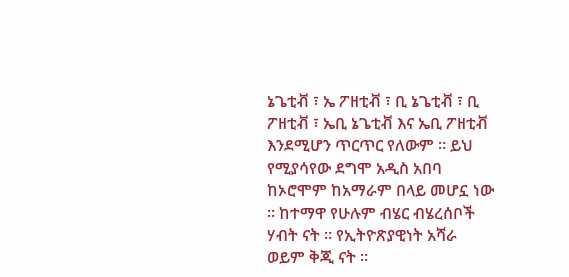ኔጌቲቭ ፣ ኤ ፖዘቲቭ ፣ ቢ ኔጌቲቭ ፣ ቢ ፖዘቲቭ ፣ ኤቢ ኔጌቲቭ እና ኤቢ ፖዘቲቭ እንደሚሆን ጥርጥር የለውም ። ይህ የሚያሳየው ደግሞ አዲስ አበባ ከኦሮሞም ከአማራም በላይ መሆኗ ነው ። ከተማዋ የሁሉም ብሄር ብሄረሰቦች ሃብት ናት ። የኢትዮጽያዊነት አሻራ ወይም ቅጂ ናት ።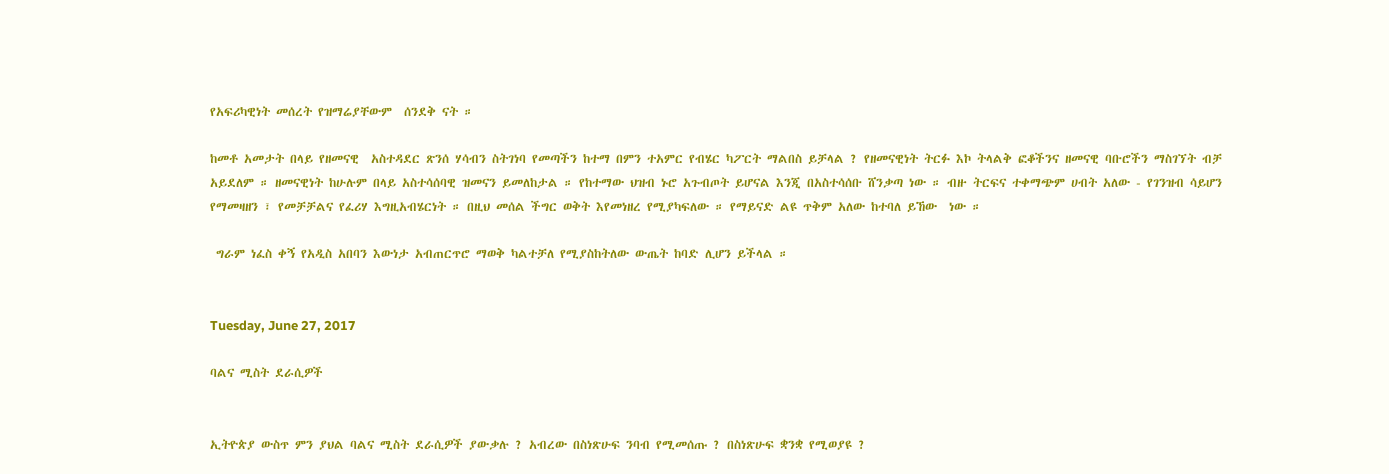የአፍሪካዊነት መሰረት የዝማሬያቸውም  ሰንደቅ ናት ።

ከመቶ አመታት በላይ የዘመናዊ  አስተዳደር ጽንሰ ሃሳብን ስትገነባ የመጣችን ከተማ በምን ተአምር የብሄር ካፖርት ማልበስ ይቻላል ? የዘመናዊነት ትርፉ እኮ ትላልቅ ፎቆችንና ዘመናዊ ባቡሮችን ማስገኘት ብቻ አይደለም ። ዘመናዊነት ከሁሉም በላይ አስተሳሰባዊ ዝመናን ይመለከታል ። የከተማው ህዝብ ኑሮ አጉብጦት ይሆናል እንጂ በአስተሳሰቡ ሸንቃጣ ነው ። ብዙ ትርፍና ተቀማጭም ሀብት አለው - የገንዝብ ሳይሆን  የማመዛዘን ፣ የመቻቻልና የፈሪሃ እግዚአብሄርነት ። በዚህ መሰል ችግር ወቅት እየመነዘረ የሚያካፍለው ። የማይናድ ልዩ ጥቅም አለው ከተባለ ይኸው  ነው ።

 ግራም ነፈስ ቀኝ የአዲስ አበባን እውነታ አብጠርጥሮ ማወቅ ካልተቻለ የሚያስከትለው ውጤት ከባድ ሊሆን ይችላል ።


Tuesday, June 27, 2017

ባልና ሚስት ደራሲዎች


ኢትዮጵያ ውስጥ ምን ያህል ባልና ሚስት ደራሲዎች ያውቃሉ ? አብረው በስነጽሁፍ ንባብ የሚመሰጡ ? በስነጽሁፍ ቋንቋ የሚወያዩ ?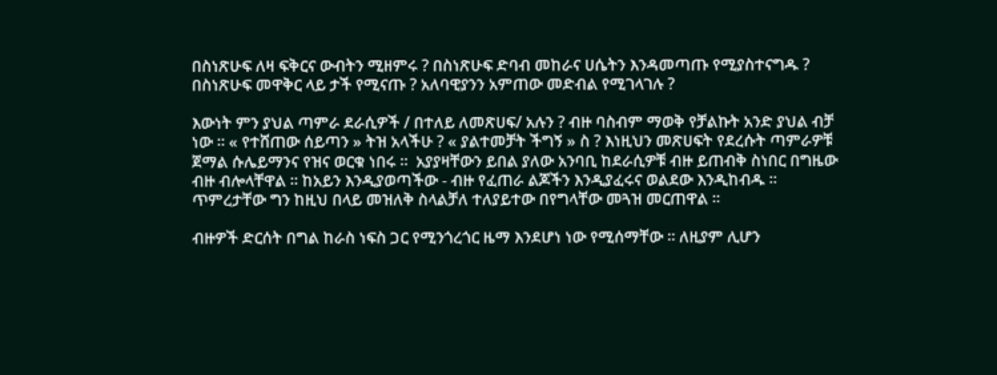በስነጽሁፍ ለዛ ፍቅርና ውብትን ሚዘምሩ ? በስነጽሁፍ ድባብ መከራና ሀሴትን እንዳመጣጡ የሚያስተናግዱ ? በስነጽሁፍ መዋቅር ላይ ታች የሚናጡ ? አለባዊያንን አምጠው መድብል የሚገላገሉ ?

እውነት ምን ያህል ጣምራ ደራሲዎች / በተለይ ለመጽሀፍ/ አሉን ? ብዙ ባስብም ማወቅ የቻልኩት አንድ ያህል ብቻ ነው ። « የተሸጠው ሰይጣን » ትዝ አላችሁ ? « ያልተመቻት ችግኝ » ስ ? እነዚህን መጽሀፍት የደረሱት ጣምራዎቹ ጀማል ሱሌይማንና የዝና ወርቁ ነበሩ ።  አያያዛቸውን ይበል ያለው አንባቢ ከደራሲዎቹ ብዙ ይጠብቅ ስነበር በግዜው ብዙ ብሎላቸዋል ። ከአይን እንዲያወጣችው - ብዙ የፈጠራ ልጆችን እንዲያፈሩና ወልደው እንዲከብዱ ። ጥምረታቸው ግን ከዚህ በላይ መዝለቅ ስላልቻለ ተለያይተው በየግላቸው መጓዝ መርጠዋል ።

ብዙዎች ድርሰት በግል ከራስ ነፍስ ጋር የሚንጎረጎር ዜማ እንደሆነ ነው የሚሰማቸው ። ለዚያም ሊሆን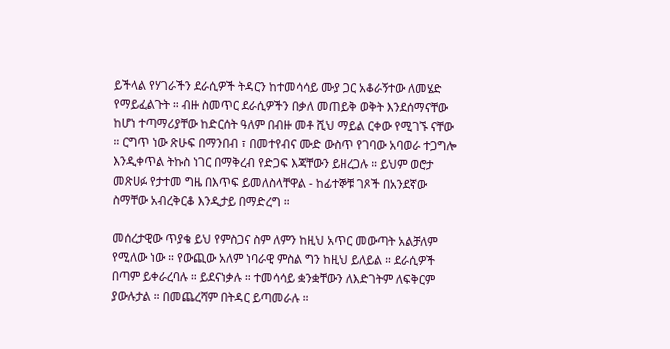ይችላል የሃገራችን ደራሲዎች ትዳርን ከተመሳሳይ ሙያ ጋር አቆራኝተው ለመሄድ የማይፈልጉት ። ብዙ ስመጥር ደራሲዎችን በቃለ መጠይቅ ወቅት እንደሰማናቸው ከሆነ ተጣማሪያቸው ከድርሰት ዓለም በብዙ መቶ ሺህ ማይል ርቀው የሚገኙ ናቸው ። ርግጥ ነው ጽሁፍ በማንበብ ፣ በመተየብና ሙድ ውስጥ የገባው አባወራ ተጋግሎ እንዲቀጥል ትኩስ ነገር በማቅረብ የድጋፍ እጃቸውን ይዘረጋሉ ። ይህም ወሮታ መጽሀፉ የታተመ ግዜ በእጥፍ ይመለስላቸዋል - ከፊተኞቹ ገጾች በአንደኛው ስማቸው አብረቅርቆ እንዲታይ በማድረግ ።

መሰረታዊው ጥያቄ ይህ የምስጋና ስም ለምን ከዚህ አጥር መውጣት አልቻለም የሚለው ነው ። የውጪው አለም ነባራዊ ምስል ግን ከዚህ ይለይል ። ደራሲዎች በጣም ይቀራረባሉ ። ይደናነቃሉ ። ተመሳሳይ ቋንቋቸውን ለእድገትም ለፍቅርም ያውሉታል ። በመጨረሻም በትዳር ይጣመራሉ ።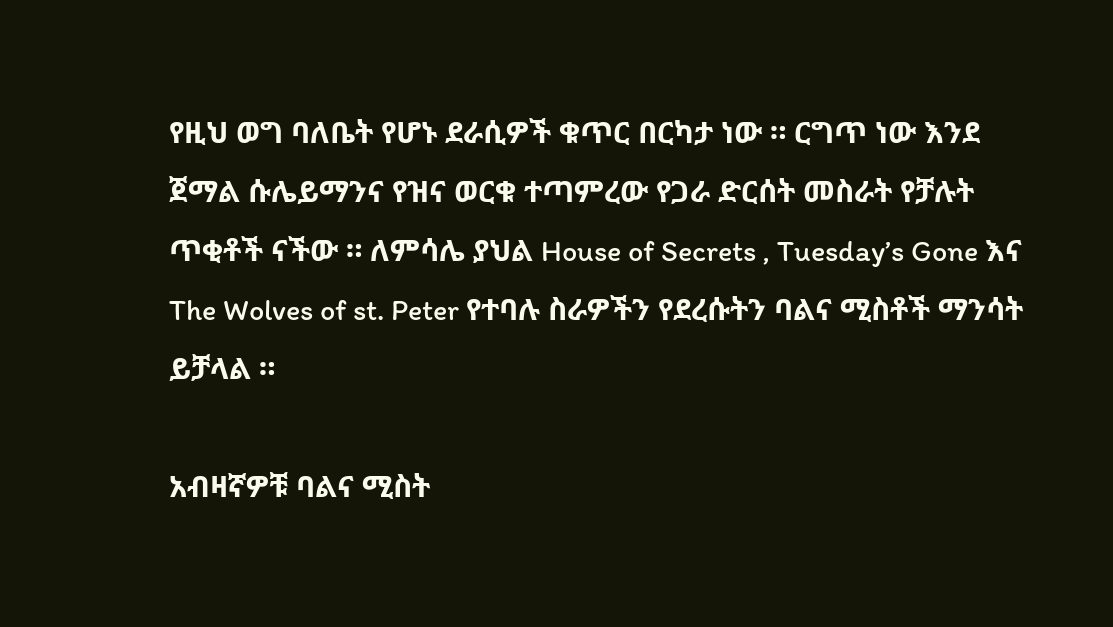የዚህ ወግ ባለቤት የሆኑ ደራሲዎች ቁጥር በርካታ ነው ። ርግጥ ነው እንደ ጀማል ሱሌይማንና የዝና ወርቁ ተጣምረው የጋራ ድርሰት መስራት የቻሉት ጥቂቶች ናችው ። ለምሳሌ ያህል House of Secrets , Tuesday’s Gone እና The Wolves of st. Peter የተባሉ ስራዎችን የደረሱትን ባልና ሚስቶች ማንሳት ይቻላል ።

አብዛኛዎቹ ባልና ሚስት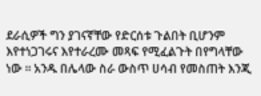ደራሲዎች ግን ያገናኛቸው የድርሰቱ ጉልበት ቢሆንም እየተነጋገሩና እየተራረሙ መጻፍ የሚፈልጉት በየግላቸው ነው ። አንዱ በሌላው ስራ ውስጥ ሀሳብ የመስጠት እንጂ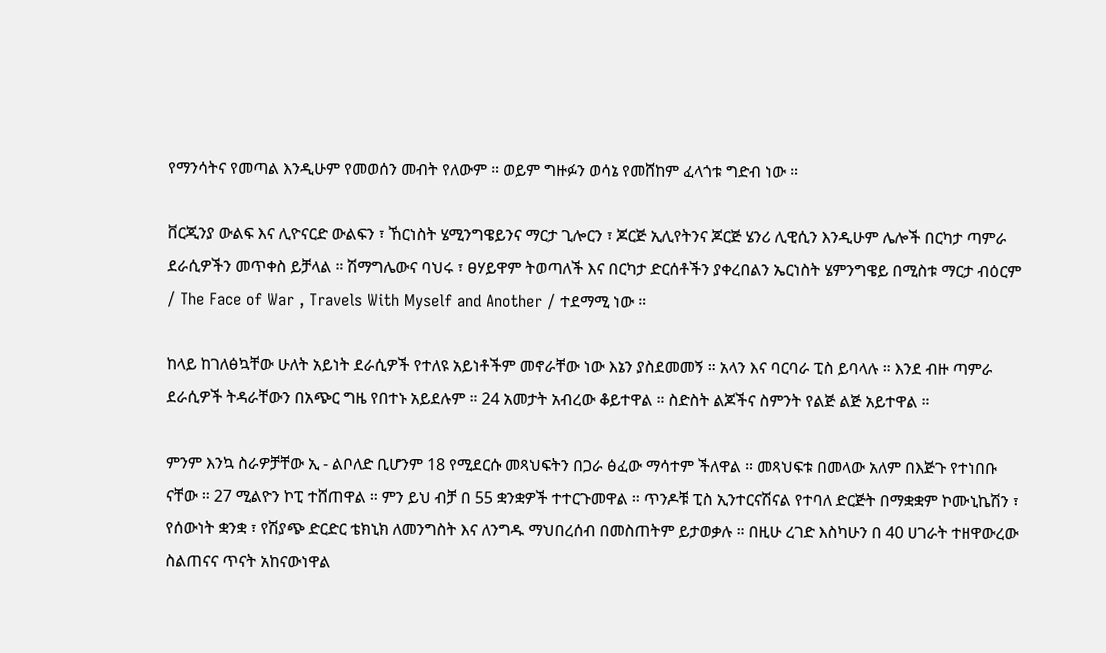የማንሳትና የመጣል እንዲሁም የመወሰን መብት የለውም ። ወይም ግዙፉን ወሳኔ የመሸከም ፈላጎቱ ግድብ ነው ።

ቨርጂንያ ውልፍ እና ሊዮናርድ ውልፍን ፣ ኸርነስት ሄሚንግዌይንና ማርታ ጊሎርን ፣ ጆርጅ ኢሊየትንና ጆርጅ ሄንሪ ሊዊሲን እንዲሁም ሌሎች በርካታ ጣምራ ደራሲዎችን መጥቀስ ይቻላል ። ሽማግሌውና ባህሩ ፣ ፀሃይዋም ትወጣለች እና በርካታ ድርሰቶችን ያቀረበልን ኤርነስት ሄምንግዌይ በሚስቱ ማርታ ብዕርም / The Face of War , Travels With Myself and Another / ተደማሚ ነው ።

ከላይ ከገለፅኳቸው ሁለት አይነት ደራሲዎች የተለዩ አይነቶችም መኖራቸው ነው እኔን ያስደመመኝ ። አላን እና ባርባራ ፒስ ይባላሉ ። እንደ ብዙ ጣምራ ደራሲዎች ትዳራቸውን በአጭር ግዜ የበተኑ አይደሉም ። 24 አመታት አብረው ቆይተዋል ። ስድስት ልጆችና ስምንት የልጅ ልጅ አይተዋል ።

ምንም እንኳ ስራዎቻቸው ኢ - ልቦለድ ቢሆንም 18 የሚደርሱ መጻህፍትን በጋራ ፅፈው ማሳተም ችለዋል ። መጻህፍቱ በመላው አለም በእጅጉ የተነበቡ ናቸው ። 27 ሚልዮን ኮፒ ተሸጠዋል ። ምን ይህ ብቻ በ 55 ቋንቋዎች ተተርጉመዋል ። ጥንዶቹ ፒስ ኢንተርናሽናል የተባለ ድርጅት በማቋቋም ኮሙኒኬሽን ፣ የሰውነት ቋንቋ ፣ የሽያጭ ድርድር ቴክኒክ ለመንግስት እና ለንግዱ ማህበረሰብ በመስጠትም ይታወቃሉ ። በዚሁ ረገድ እስካሁን በ 40 ሀገራት ተዘዋውረው ስልጠናና ጥናት አከናውነዋል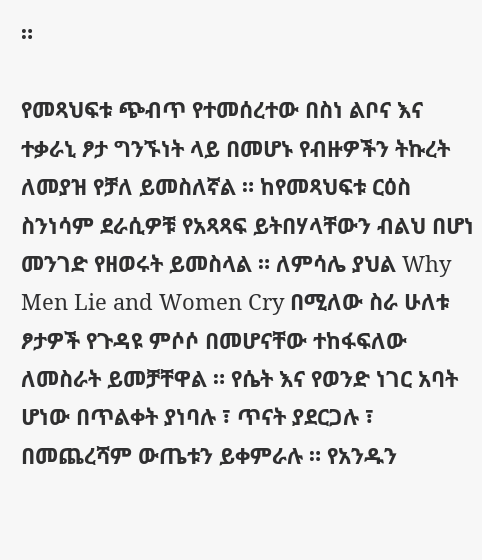።

የመጻህፍቱ ጭብጥ የተመሰረተው በስነ ልቦና እና ተቃራኒ ፆታ ግንኙነት ላይ በመሆኑ የብዙዎችን ትኩረት ለመያዝ የቻለ ይመስለኛል ። ከየመጻህፍቱ ርዕስ ስንነሳም ደራሲዎቹ የአጻጻፍ ይትበሃላቸውን ብልህ በሆነ መንገድ የዘወሩት ይመስላል ። ለምሳሌ ያህል Why Men Lie and Women Cry በሚለው ስራ ሁለቱ ፆታዎች የጉዳዩ ምሶሶ በመሆናቸው ተከፋፍለው ለመስራት ይመቻቸዋል ። የሴት እና የወንድ ነገር አባት ሆነው በጥልቀት ያነባሉ ፣ ጥናት ያደርጋሉ ፣ በመጨረሻም ውጤቱን ይቀምራሉ ። የአንዱን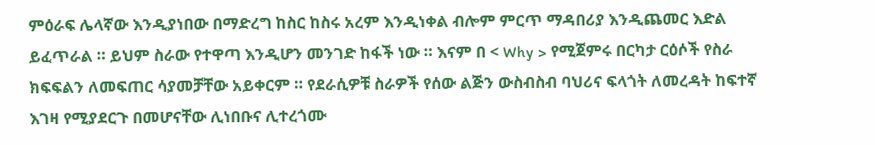ምዕራፍ ሌላኛው እንዲያነበው በማድረግ ከስር ከስሩ አረም እንዲነቀል ብሎም ምርጥ ማዳበሪያ እንዲጨመር እድል ይፈጥራል ። ይህም ስራው የተዋጣ እንዲሆን መንገድ ከፋች ነው ። እናም በ < Why > የሚጀምሩ በርካታ ርዕሶች የስራ ክፍፍልን ለመፍጠር ሳያመቻቸው አይቀርም ። የደራሲዎቹ ስራዎች የሰው ልጅን ውስብስብ ባህሪና ፍላጎት ለመረዳት ከፍተኛ እገዛ የሚያደርጉ በመሆናቸው ሊነበቡና ሊተረጎሙ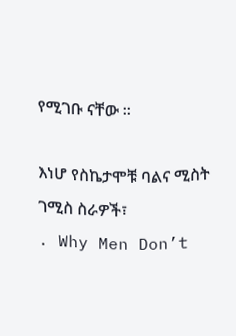የሚገቡ ናቸው ።

እነሆ የስኬታሞቹ ባልና ሚስት ገሚስ ስራዎች፣
. Why Men Don’t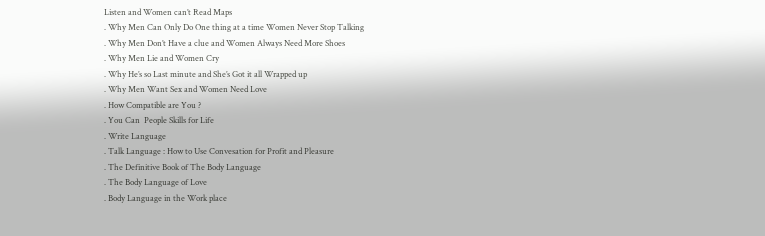Listen and Women can’t Read Maps
. Why Men Can Only Do One thing at a time Women Never Stop Talking
. Why Men Don’t Have a clue and Women Always Need More Shoes
. Why Men Lie and Women Cry
. Why He’s so Last minute and She’s Got it all Wrapped up
. Why Men Want Sex and Women Need Love
. How Compatible are You ?
. You Can  People Skills for Life
. Write Language
. Talk Language : How to Use Convesation for Profit and Pleasure
. The Definitive Book of The Body Language
. The Body Language of Love
. Body Language in the Work place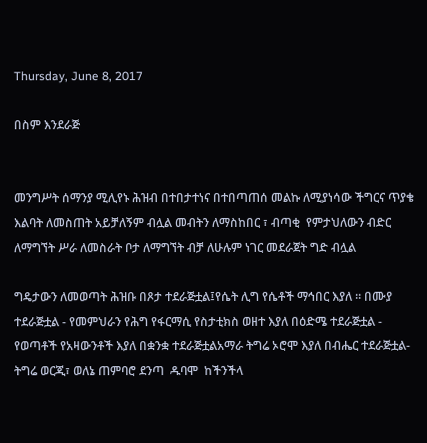Thursday, June 8, 2017

በስም እንደራጅ


መንግሥት ሰማንያ ሚሊየኑ ሕዝብ በተበታተነና በተበጣጠሰ መልኩ ለሚያነሳው ችግርና ጥያቄ እልባት ለመስጠት አይቻለኝም ብሏል መብትን ለማስከበር ፣ ብጣቂ  የምታህለውን ብድር ለማግኘት ሥራ ለመስራት ቦታ ለማግኘት ብቻ ለሁሉም ነገር መደራጀት ግድ ብሏል

ግዴታውን ለመወጣት ሕዝቡ በጾታ ተደራጅቷል፤የሴት ሊግ የሴቶች ማኅበር እያለ ። በሙያ ተደራጅቷል - የመምህራን የሕግ የፋርማሲ የስታቲክስ ወዘተ እያለ በዕድሜ ተደራጅቷል - የወጣቶች የአዛውንቶች እያለ በቋንቋ ተደራጅቷልአማራ ትግሬ ኦሮሞ እያለ በብሔር ተደራጅቷል-ትግሬ ወርጂ፣ ወለኔ ጠምባሮ ደንጣ  ዱባሞ  ከችንችላ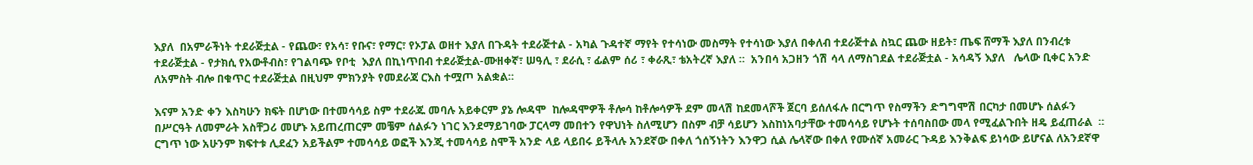እያለ  በአምራችነት ተደራጅቷል - የጨው፣ የአሳ፣ የቡና፣ የማር፣ የኦፓል ወዘተ እያለ በጉዳት ተደራጅተል - አካል ጉዳተኛ ማየት የተሳነው መስማት የተሳነው እያለ በቀለብ ተደራጅተል ስኳር ጨው ዘይት፣ ጤፍ ሸማች እያለ በንብረቱ ተደራጅቷል - የታክሲ የአውቶብስ፣ የገልባጭ የቦቲ  እያለ በኪነጥበብ ተደራጅቷል-ሙዘቀኛ፣ ሠዓሊ ፣ ደራሲ ፣ ፊልም ሰሪ ፣ ቀራጺ፣ ቴአትረኛ እያለ ።  አንበሳ አጋዘን ጎሽ ሳላ ለማስገደል ተደራጅቷል - አሳዳኝ እያለ   ሌላው ቢቀር አንድ ለአምስት ብሎ በቁጥር ተደራጅቷል በዚህም ምክንያት የመደራጃ ርእስ ተሟጦ አልቋል።

እናም አንድ ቀን እስካሁን ክፍት በሆነው በተመሳሳይ ስም ተደራጁ መባሉ አይቀርም ያኔ ሎዳሞ  ከሎዳሞዎች ቶሎሳ ከቶሎሳዎች ደም መላሽ ከደመላሾች ጀርባ ይሰለፋሉ በርግጥ የስማችን ድግግሞሽ በርካታ በመሆኑ ሰልፉን በሥርዓት ለመምራት አስቸጋሪ መሆኑ አይጠረጠርም መቼም ሰልፉን ነገር እንደማይገባው ፓርላማ መበተን የዋህነት ስለሚሆን በስም ብቻ ሳይሆን እስከነአባታቸው ተመሳሳይ የሆኑት ተሰባስበው መላ የሚፈልጉበት ዘዴ ይፈጠራል  ። ርግጥ ነው አሁንም ክፍተቱ ሊደፈን አይችልም ተመሳሳይ ወፎች እንጂ ተመሳሳይ ስሞች አንድ ላይ ላይበሩ ይችላሉ አንደኛው በቀለ ጎሰኝነትን እንዋጋ ሲል ሌላኛው በቀለ የሙሰኛ አመራር ጉዳይ እንቅልፍ ይነሳው ይሆናል ለአንደኛዋ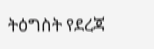ትዕግስት የደረጃ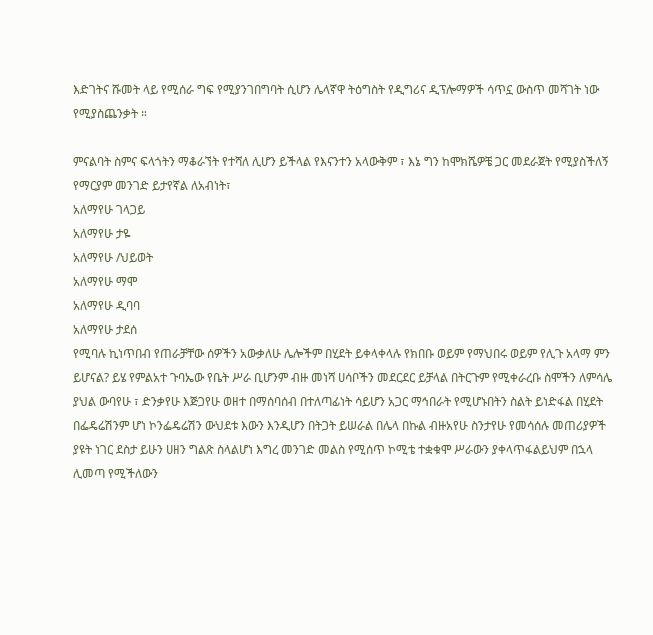እድገትና ሹመት ላይ የሚሰራ ግፍ የሚያንገበግባት ሲሆን ሌላኛዋ ትዕግስት የዲግሪና ዲፕሎማዎች ሳጥኗ ውስጥ መሻገት ነው የሚያስጨንቃት ።

ምናልባት ስምና ፍላጎትን ማቆራኘት የተሻለ ሊሆን ይችላል የእናንተን አላውቅም ፣ እኔ ግን ከሞክሼዎቼ ጋር መደራጀት የሚያስችለኝ የማርያም መንገድ ይታየኛል ለአብነት፣
አለማየሁ ገላጋይ
አለማየሁ ታዬ
አለማየሁ /ህይወት
አለማየሁ ማሞ
አለማየሁ ዲባባ
አለማየሁ ታደሰ
የሚባሉ ኪነጥበብ የጠራቻቸው ሰዎችን አውቃለሁ ሌሎችም በሂደት ይቀላቀላሉ የክበቡ ወይም የማህበሩ ወይም የሊጉ አላማ ምን ይሆናል? ይሄ የምልአተ ጉባኤው የቤት ሥራ ቢሆንም ብዙ መነሻ ሀሳቦችን መደርደር ይቻላል በትርጉም የሚቀራረቡ ስሞችን ለምሳሌ ያህል ውባየሁ ፣ ድንቃየሁ እጅጋየሁ ወዘተ በማሰባሰብ በተለጣፊነት ሳይሆን አጋር ማኅበራት የሚሆኑበትን ስልት ይነድፋል በሂደት በፌዴሬሽንም ሆነ ኮንፌዴሬሽን ውህደቱ እውን እንዲሆን በትጋት ይሠራል በሌላ በኩል ብዙአየሁ ስንታየሁ የመሳሰሉ መጠሪያዎች ያዩት ነገር ደስታ ይሁን ሀዘን ግልጽ ስላልሆነ እግረ መንገድ መልስ የሚሰጥ ኮሚቴ ተቋቁሞ ሥራውን ያቀላጥፋልይህም በኋላ ሊመጣ የሚችለውን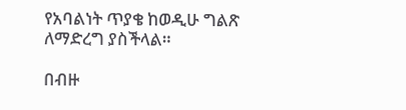የአባልነት ጥያቄ ከወዲሁ ግልጽ ለማድረግ ያስችላል።

በብዙ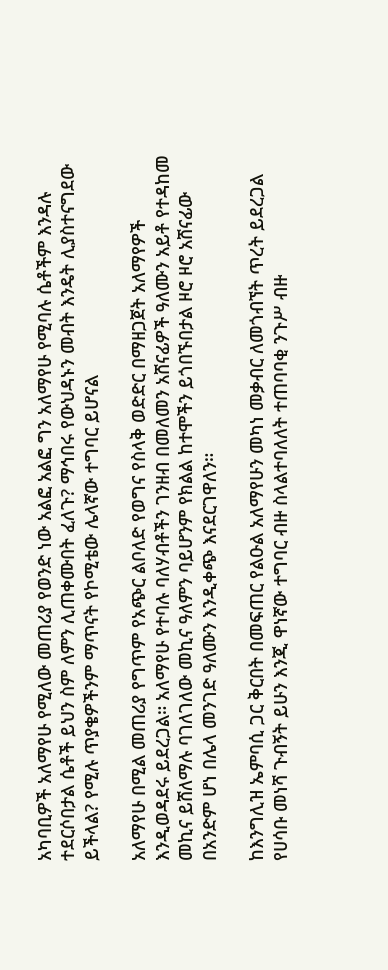አካባቢዎች አለማየሁ የሚለው መጠሪያ የወንድ ነው አልፎ አልፎ ግን አለማየሁ የሚባሉ ሴቶችም እንዳሉ ተደርሶበታል ሴቶች ይህን ስም ለምን ሊጠቀሙበት ፈለጉ? ማኅበሩ የውህዳኑን መብት እንዴት ሊያስተናግደው ይችላል? የሚሉ ጥያቄዎችንም ማጥናት የኮሚቴው ሌላኛው ተግባር ይሆናል

አለማየሁ በሚል መጠሪያ የግጥም የአጭር ልቦለድ የወግና የስላቅ ወድድር በማዘጋጀት አለማየዎች እንዲወዳደሩ ይደረጋል። አለማየሁ የተባሉ ባለሃብቶችን ገንዘብ በመለመን አሸናፊዎች ዓለሙን አይቶ የተዳከመ መኪና ይሸለማሉ ባገለገለው መኪና ዓለምን ባይሆንም የክልል ከተሞችን ይጎበኙበታል ዞሮ ዞሮ አሸናፊው በአንድም ሆነ በሌላ መንገድ ዓለሙን እንዲቀጭ እናደርገዋለን።

ከእንግሊዝ ኤምባሲ ጋር ቅርበት በመፍጠር የልዑል አለማየሁን መካነ መቃብር ለመጎብኘት ጥረት ይደረጋል የሀሳቡ መነሻ ጉብኝት ይሁን እንጂ ዋነኛው ተግባር ብዙ ስላልተባለለት ተጠባባቂ ንጉሥ ብዙ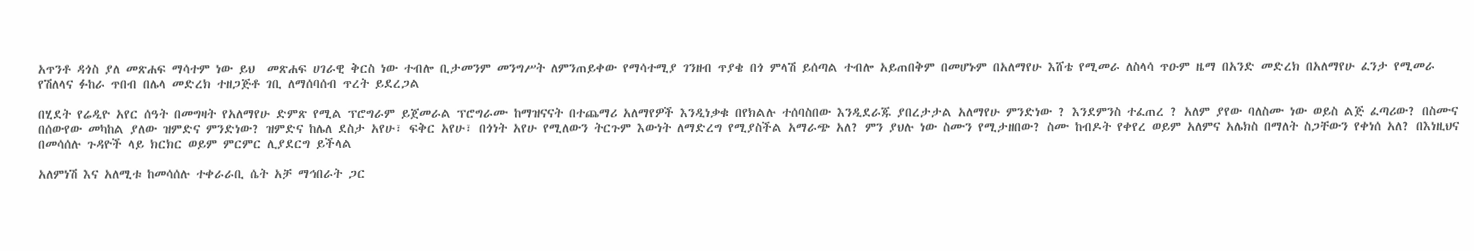አጥንቶ ዳጎስ ያለ መጽሐፍ ማሳተም ነው ይህ  መጽሐፍ ሀገራዊ ቅርስ ነው ተብሎ ቢታመንም መንግሥት ለምንጠይቀው የማሳተሚያ ገንዘብ ጥያቄ በጎ ምላሽ ይሰጣል ተብሎ አይጠበቅም በመሆኑም በአለማየሁ እሸቴ የሚመራ ለስላሳ ጥዑም ዜማ በአንድ መድረክ በአለማየሁ ፈንታ የሚመራ የሽለላና ፉከራ ጥበብ በሌላ መድረክ ተዘጋጅቶ ገቢ ለማሰባሰብ ጥረት ይደረጋል

በሂደት የሬዲዮ አየር ሰዓት በመግዛት የአለማየሁ ድምጽ የሚል ፕሮግራም ይጀመራል ፕሮግራሙ ከማዝናናት በተጨማሪ አለማየዎች እንዲነቃቁ በየክልሉ ተሰባስበው እንዲደራጁ ያበረታታል አለማየሁ ምንድነው ? እንደምንስ ተፈጠረ ? አለም ያየው ባለስሙ ነው ወይስ ልጅ ፈጣሪው? በስሙና በሰውየው መካከል ያለው ዝምድና ምንድነው? ዝምድና ከሌለ ደስታ አየሁ፣ ፍቅር አየሁ፣ በጎነት አየሁ የሚለውን ትርጉም እውነት ለማድረግ የሚያስችል አማራጭ አለ? ምን ያህሉ ነው ስሙን የሚታዘበው? ስሙ ከብዶት የቀየረ ወይም አለምና አሌክስ በማለት ስጋቸውን የቀነሰ አለ? በእነዚህና በመሳሰሉ ጉዳዮች ላይ ክርክር ወይም ምርምር ሊያደርግ ይችላል

አለምነሽ እና አለሚቱ ከመሳሰሉ ተቀራራቢ ሴት አቻ ማኅበራት ጋር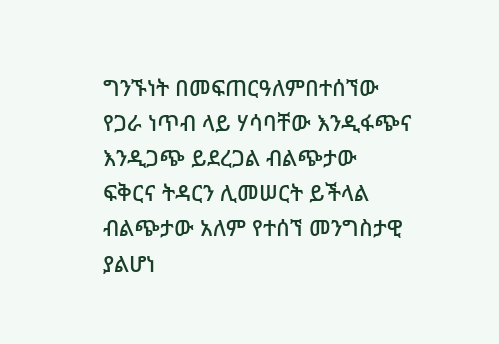ግንኙነት በመፍጠርዓለምበተሰኘው የጋራ ነጥብ ላይ ሃሳባቸው እንዲፋጭና እንዲጋጭ ይደረጋል ብልጭታው ፍቅርና ትዳርን ሊመሠርት ይችላል ብልጭታው አለም የተሰኘ መንግስታዊ ያልሆነ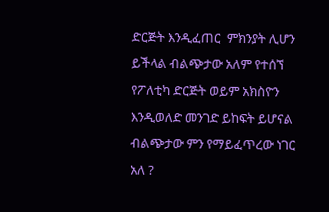ድርጅት እንዲፈጠር  ምክንያት ሊሆን ይችላል ብልጭታው አለም የተሰኘ የፖለቲካ ድርጅት ወይም አክስዮን እንዲወለድ መንገድ ይከፍት ይሆናል ብልጭታው ምን የማይፈጥረው ነገር አለ ?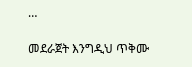…

መደራጀት እንግዲህ ጥቅሙ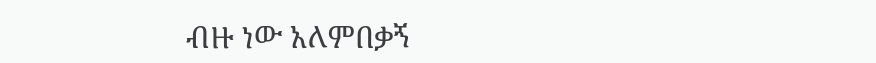ብዙ ነው አለምበቃኝ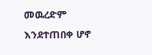መዉረድም እንደተጠበቀ ሆኖ